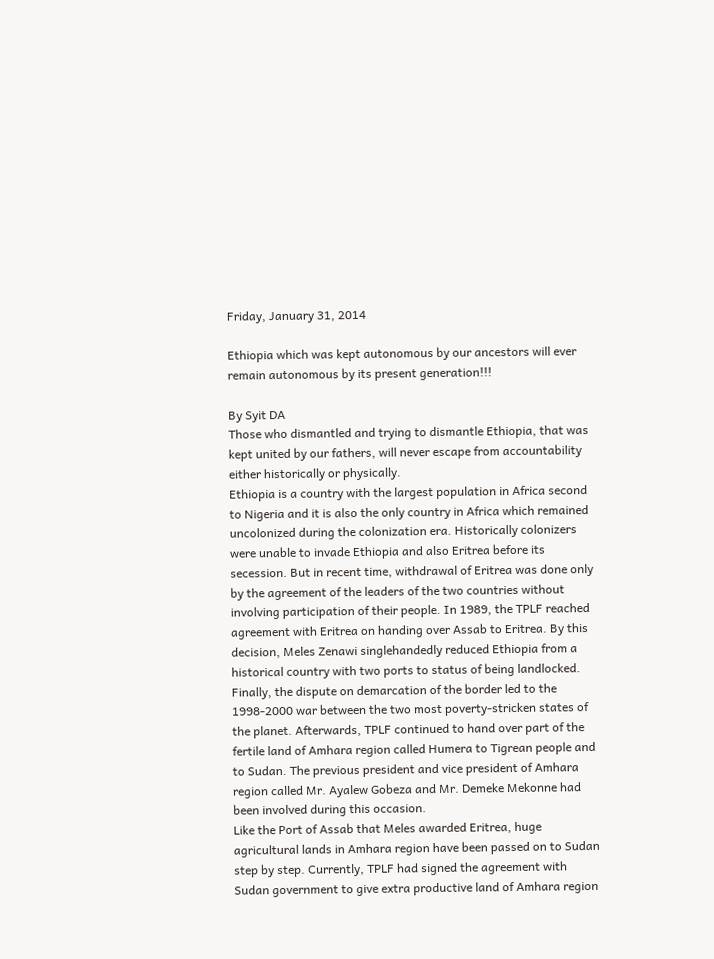Friday, January 31, 2014

Ethiopia which was kept autonomous by our ancestors will ever remain autonomous by its present generation!!!

By Syit DA
Those who dismantled and trying to dismantle Ethiopia, that was kept united by our fathers, will never escape from accountability either historically or physically.
Ethiopia is a country with the largest population in Africa second to Nigeria and it is also the only country in Africa which remained uncolonized during the colonization era. Historically colonizers were unable to invade Ethiopia and also Eritrea before its secession. But in recent time, withdrawal of Eritrea was done only by the agreement of the leaders of the two countries without involving participation of their people. In 1989, the TPLF reached agreement with Eritrea on handing over Assab to Eritrea. By this decision, Meles Zenawi singlehandedly reduced Ethiopia from a historical country with two ports to status of being landlocked. Finally, the dispute on demarcation of the border led to the 1998-2000 war between the two most poverty-stricken states of the planet. Afterwards, TPLF continued to hand over part of the fertile land of Amhara region called Humera to Tigrean people and to Sudan. The previous president and vice president of Amhara region called Mr. Ayalew Gobeza and Mr. Demeke Mekonne had been involved during this occasion.
Like the Port of Assab that Meles awarded Eritrea, huge agricultural lands in Amhara region have been passed on to Sudan step by step. Currently, TPLF had signed the agreement with Sudan government to give extra productive land of Amhara region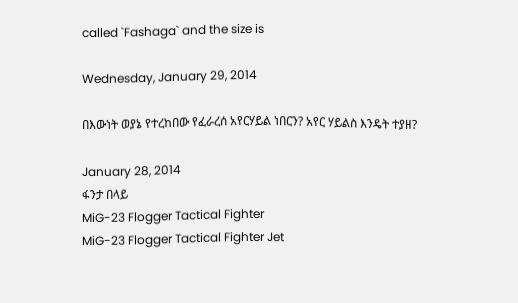called `Fashaga` and the size is

Wednesday, January 29, 2014

በእውነት ወያኔ የተረከበው የፈራረሰ አየርሃይል ነበርን? አየር ሃይልስ እንዴት ተያዘ?

January 28, 2014
ፋንታ በላይ
MiG-23 Flogger Tactical Fighter
MiG-23 Flogger Tactical Fighter Jet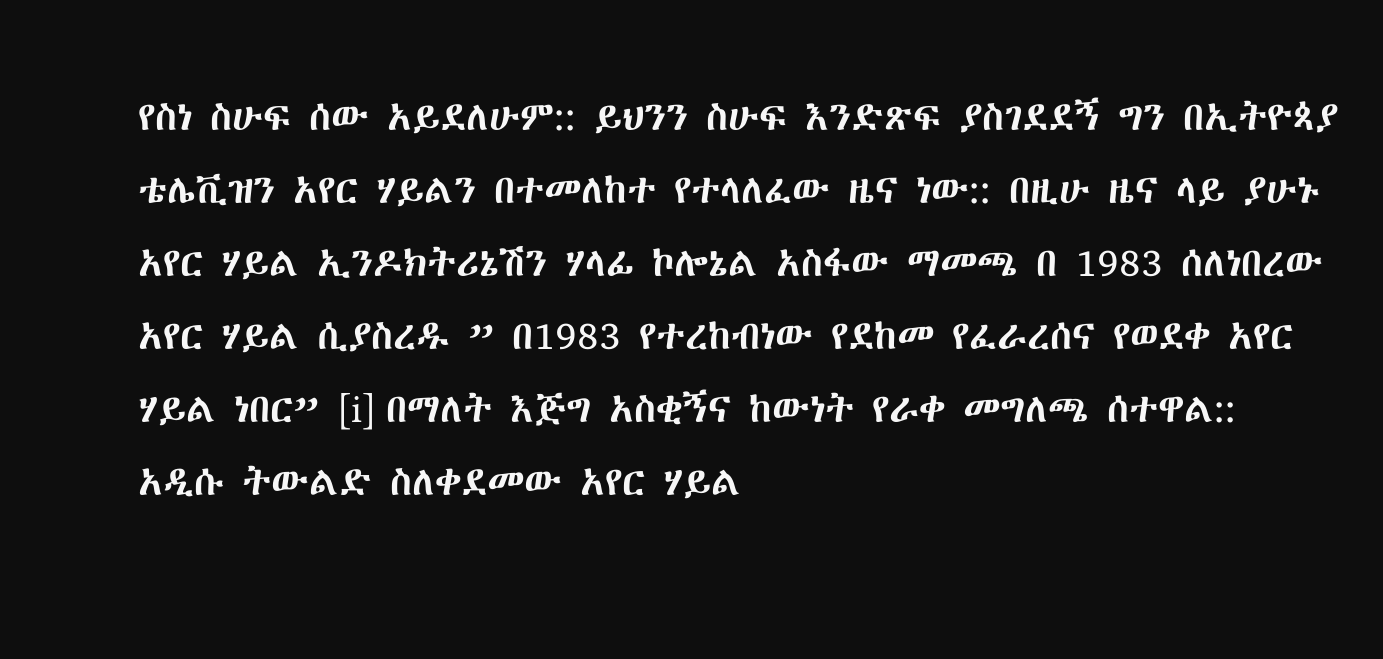የስነ ስሁፍ ሰው አይደለሁም:: ይህንን ስሁፍ እንድጽፍ ያስገደደኝ ግን በኢትዮጳያ ቴሌቪዝን አየር ሃይልን በተመለከተ የተላለፈው ዜና ነው:: በዚሁ ዜና ላይ ያሁኑ አየር ሃይል ኢንዶክትሪኔሽን ሃላፊ ኮሎኔል አስፋው ማመጫ በ 1983 ሰለነበረው አየር ሃይል ሲያስረዱ ” በ1983 የተረከብነው የደከመ የፈራረሰና የወደቀ አየር ሃይል ነበር” [i] በማለት እጅግ አስቂኝና ከውነት የራቀ መግለጫ ሰተዋል:: አዲሱ ትውልድ ስለቀደመው አየር ሃይል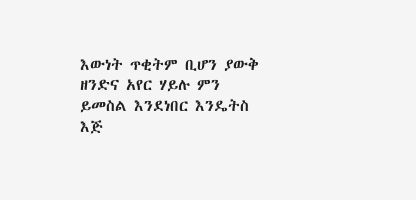እውነት ጥቂትም ቢሆን ያውቅ ዘንድና አየር ሃይሉ ምን ይመስል እንደነበር እንዴትስ እጅ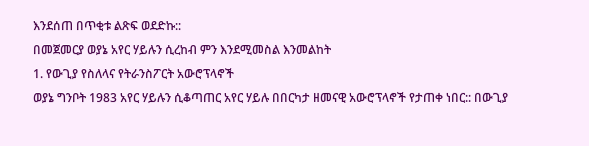እንደሰጠ በጥቂቱ ልጽፍ ወደድኩ::
በመጀመርያ ወያኔ አየር ሃይሉን ሲረከብ ምን እንደሚመስል እንመልከት
1. የውጊያ የስለላና የትራንስፖርት አውሮፕላኖች
ወያኔ ግንቦት 1983 አየር ሃይሉን ሲቆጣጠር አየር ሃይሉ በበርካታ ዘመናዊ አውሮፕላኖች የታጠቀ ነበር:: በውጊያ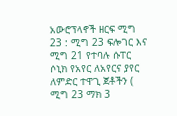አውሮፕላኖች ዘርፍ ሚግ 23 : ሚግ 23 ፍሎገር እና ሚግ 21 የተባሉ ሱፐር ሶኒክ የአየር ለአየርና ያየር ለምድር ተዋጊ ጀቶችን ( ሚግ 23 ማክ 3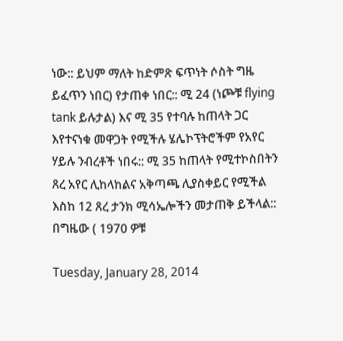ነው:: ይህም ማለት ከድምጽ ፍጥነት ሶስት ግዜ ይፈጥን ነበር) የታጠቀ ነበር:: ሚ 24 (ነጮቹ flying tank ይሉታል) እና ሚ 35 የተባሉ ከጠላት ጋር እየተናነቁ መዋጋት የሚችሉ ሄሌኮፕትሮችም የአየር ሃይሉ ንብረቶች ነበሩ:: ሚ 35 ከጠላት የሚተኮስበትን ጸረ አየር ሊከላከልና አቅጣጫ ሊያስቀይር የሚችል እስከ 12 ጸረ ታንክ ሚሳኤሎችን መታጠቅ ይችላል:: በግዜው ( 1970 ዎቹ

Tuesday, January 28, 2014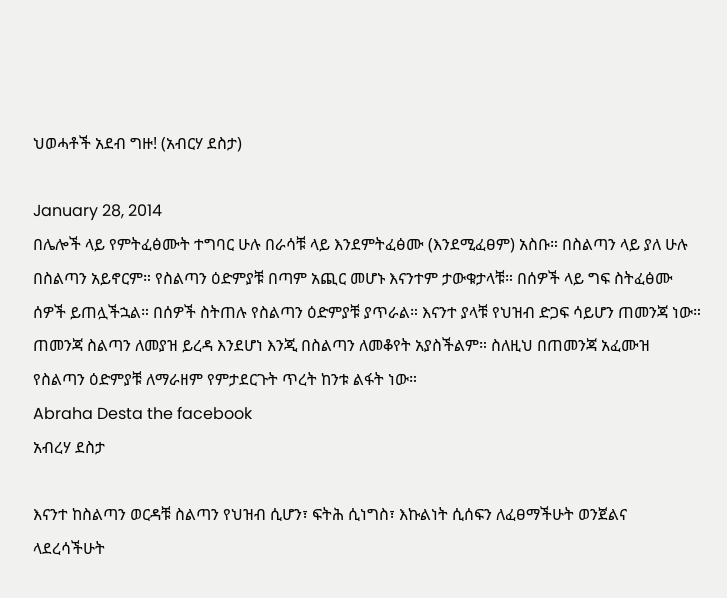ህወሓቶች አደብ ግዙ! (አብርሃ ደስታ)

January 28, 2014
በሌሎች ላይ የምትፈፅሙት ተግባር ሁሉ በራሳቹ ላይ እንደምትፈፅሙ (እንደሚፈፀም) አስቡ። በስልጣን ላይ ያለ ሁሉ በስልጣን አይኖርም። የስልጣን ዕድምያቹ በጣም አጪር መሆኑ እናንተም ታውቁታላቹ። በሰዎች ላይ ግፍ ስትፈፅሙ ሰዎች ይጠሏችኋል። በሰዎች ስትጠሉ የስልጣን ዕድምያቹ ያጥራል። እናንተ ያላቹ የህዝብ ድጋፍ ሳይሆን ጠመንጃ ነው። ጠመንጃ ስልጣን ለመያዝ ይረዳ እንደሆነ እንጂ በስልጣን ለመቆየት አያስችልም። ስለዚህ በጠመንጃ አፈሙዝ የስልጣን ዕድምያቹ ለማራዘም የምታደርጉት ጥረት ከንቱ ልፋት ነው።
Abraha Desta the facebook
አብረሃ ደስታ

እናንተ ከስልጣን ወርዳቹ ስልጣን የህዝብ ሲሆን፣ ፍትሕ ሲነግስ፣ እኩልነት ሲሰፍን ለፈፀማችሁት ወንጀልና ላደረሳችሁት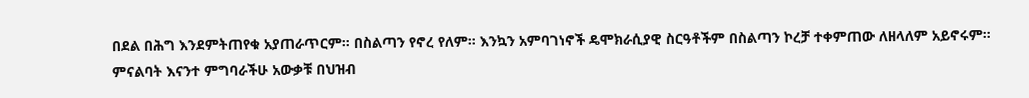በደል በሕግ እንደምትጠየቁ አያጠራጥርም። በስልጣን የኖረ የለም። እንኳን አምባገነኖች ዴሞክራሲያዊ ስርዓቶችም በስልጣን ኮረቻ ተቀምጠው ለዘላለም አይኖሩም።
ምናልባት እናንተ ምግባራችሁ አውቃቹ በህዝብ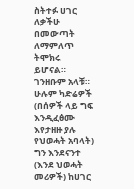ስትተፉ ሀገር ለቃችሁ በመውጣት ለማምለጥ ትሞክሩ ይሆናል። ገንዘቡም አላቹ። ሁሉም ካድሬዎች (በሰዎች ላይ ግፍ እንዲፈፅሙ እየታዘዙ ያሉ የህወሓት አባላት) ግን እንደናንተ (እንደ ህወሓት መሪዎች) ከሀገር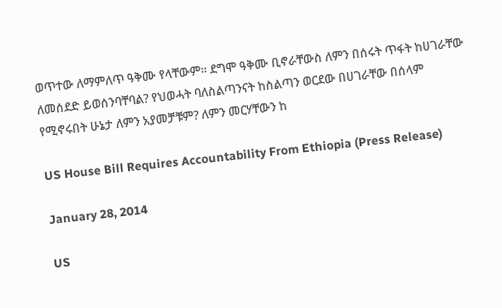ወጥተው ለማምለጥ ዓቅሙ የላቸውም። ደግሞ ዓቅሙ ቢኖራቸውስ ለምን በሰሩት ጥፋት ከሀገራቸው ለመሰደድ ይወሰንባቸባል? የህወሓት ባለስልጣንናት ከስልጣን ወርደው በሀገራቸው በሰላም የሚኖሩበት ሁኔታ ለምን አያመቻቹም? ለምን መርሃቸውን ከ

US House Bill Requires Accountability From Ethiopia (Press Release)

January 28, 2014

US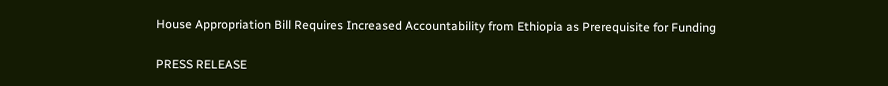House Appropriation Bill Requires Increased Accountability from Ethiopia as Prerequisite for Funding

PRESS RELEASE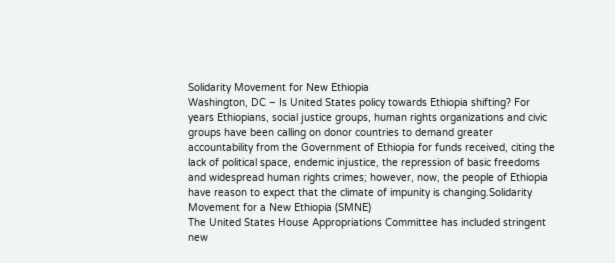Solidarity Movement for New Ethiopia
Washington, DC – Is United States policy towards Ethiopia shifting? For years Ethiopians, social justice groups, human rights organizations and civic groups have been calling on donor countries to demand greater accountability from the Government of Ethiopia for funds received, citing the lack of political space, endemic injustice, the repression of basic freedoms and widespread human rights crimes; however, now, the people of Ethiopia have reason to expect that the climate of impunity is changing.Solidarity Movement for a New Ethiopia (SMNE)
The United States House Appropriations Committee has included stringent new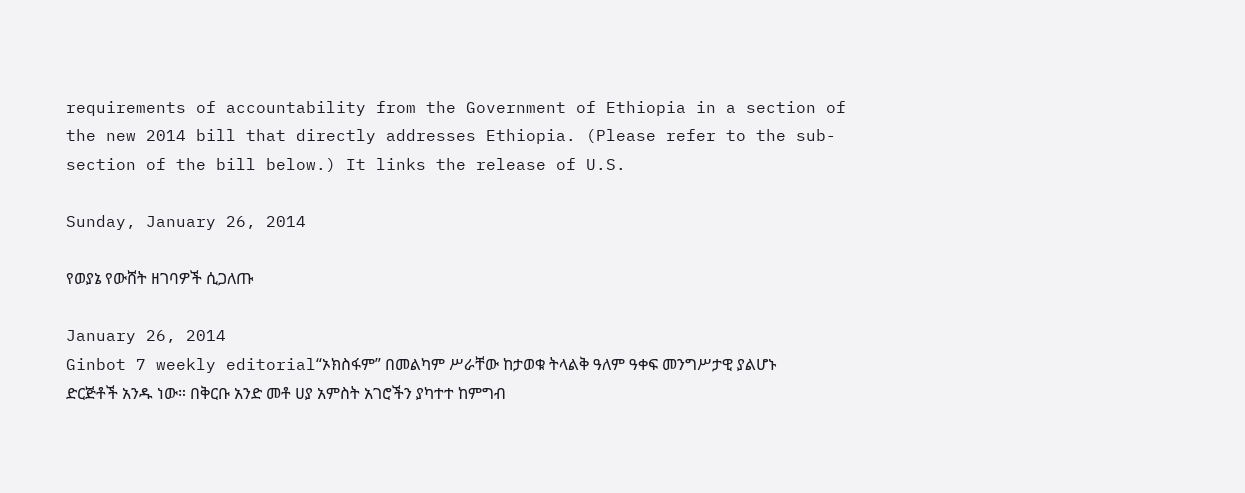requirements of accountability from the Government of Ethiopia in a section of the new 2014 bill that directly addresses Ethiopia. (Please refer to the sub-section of the bill below.) It links the release of U.S.

Sunday, January 26, 2014

የወያኔ የውሸት ዘገባዎች ሲጋለጡ

January 26, 2014
Ginbot 7 weekly editorial“ኦክስፋም” በመልካም ሥራቸው ከታወቁ ትላልቅ ዓለም ዓቀፍ መንግሥታዊ ያልሆኑ ድርጅቶች አንዱ ነው። በቅርቡ አንድ መቶ ሀያ አምስት አገሮችን ያካተተ ከምግብ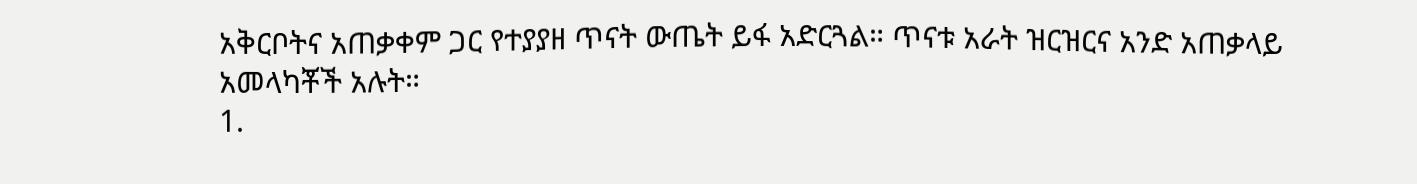አቅርቦትና አጠቃቀም ጋር የተያያዘ ጥናት ውጤት ይፋ አድርጓል። ጥናቱ አራት ዝርዝርና አንድ አጠቃላይ አመላካቾች አሉት።
1.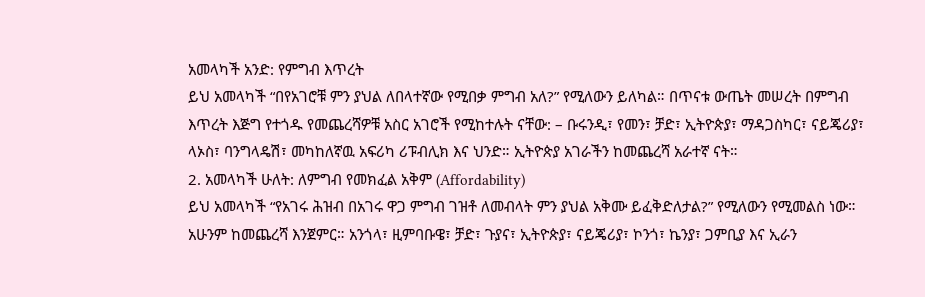አመላካች አንድ: የምግብ እጥረት
ይህ አመላካች “በየአገሮቹ ምን ያህል ለበላተኛው የሚበቃ ምግብ አለ?” የሚለውን ይለካል። በጥናቱ ውጤት መሠረት በምግብ እጥረት እጅግ የተጎዱ የመጨረሻዎቹ አስር አገሮች የሚከተሉት ናቸው: – ቡሩንዲ፣ የመን፣ ቻድ፣ ኢትዮጵያ፣ ማዳጋስካር፣ ናይጄሪያ፣ ላኦስ፣ ባንግላዴሽ፣ መካከለኛዉ አፍሪካ ሪፑብሊክ እና ህንድ። ኢትዮጵያ አገራችን ከመጨረሻ አራተኛ ናት።
2. አመላካች ሁለት: ለምግብ የመክፈል አቅም (Affordability)
ይህ አመላካች “የአገሩ ሕዝብ በአገሩ ዋጋ ምግብ ገዝቶ ለመብላት ምን ያህል አቅሙ ይፈቅድለታል?” የሚለውን የሚመልስ ነው። አሁንም ከመጨረሻ እንጀምር። አንጎላ፣ ዚምባቡዌ፣ ቻድ፣ ጉያና፣ ኢትዮጵያ፣ ናይጄሪያ፣ ኮንጎ፣ ኬንያ፣ ጋምቢያ እና ኢራን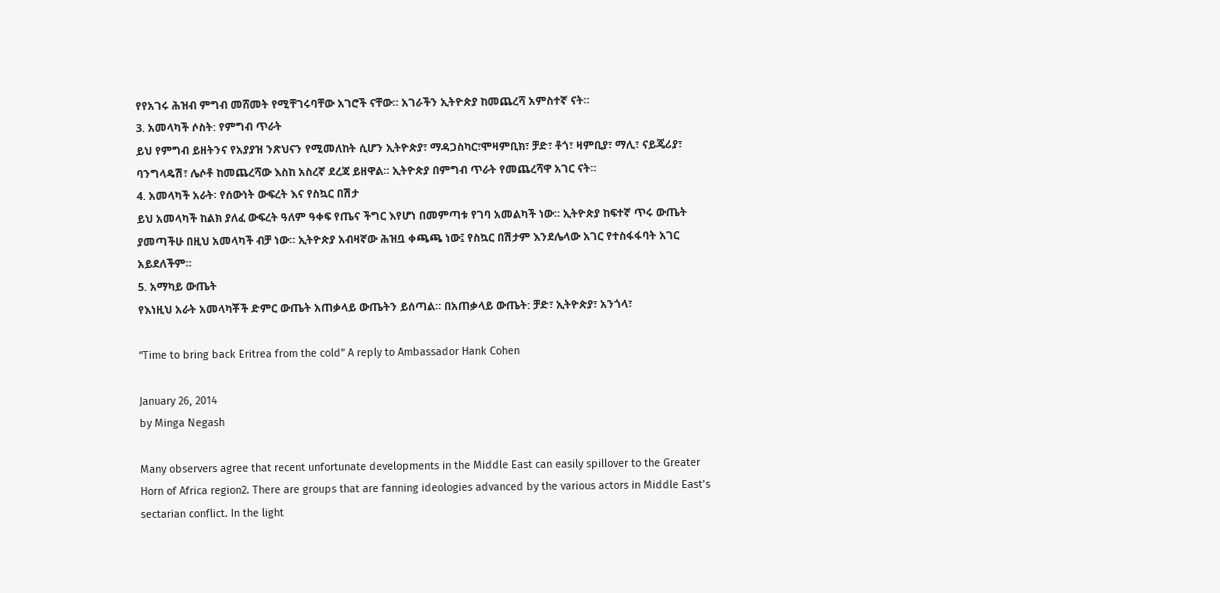የየአገሩ ሕዝብ ምግብ መሸመት የሚቸገሩባቸው አገሮች ናቸው። አገራችን ኢትዮጵያ ከመጨረሻ አምስተኛ ናት።
3. አመላካች ሶስት: የምግብ ጥራት
ይህ የምግብ ይዘትንና የአያያዝ ንጽህናን የሚመለከት ሲሆን ኢትዮጵያ፣ ማዳጋስካር፣ሞዛምቢክ፣ ቻድ፣ ቶጎ፣ ዛምቢያ፣ ማሊ፣ ናይጄሪያ፣ ባንግላዴሽ፣ ሌሶቶ ከመጨረሻው እስከ አስረኛ ደረጃ ይዘዋል። ኢትዮጵያ በምግብ ጥራት የመጨረሻዋ አገር ናት።
4. አመላካች አራት፡ የሰውነት ውፍረት እና የስኳር በሽታ
ይህ አመላካች ከልክ ያለፈ ውፍረት ዓለም ዓቀፍ የጤና ችግር እየሆነ በመምጣቱ የገባ አመልካች ነው። ኢትዮጵያ ከፍተኛ ጥሩ ውጤት ያመጣችሁ በዚህ አመላካች ብቻ ነው። ኢትዮጵያ አብዛኛው ሕዝቧ ቀጫጫ ነው፤ የስኳር በሽታም እንደሌላው አገር የተስፋፋባት አገር አይደለችም።
5. አማካይ ውጤት
የእነዚህ አራት አመላካቾች ድምር ውጤት አጠቃላይ ውጤትን ይሰጣል። በአጠቃላይ ውጤት: ቻድ፣ ኢትዮጵያ፣ አንጎላ፣

“Time to bring back Eritrea from the cold” A reply to Ambassador Hank Cohen

January 26, 2014
by Minga Negash

Many observers agree that recent unfortunate developments in the Middle East can easily spillover to the Greater Horn of Africa region2. There are groups that are fanning ideologies advanced by the various actors in Middle East’s sectarian conflict. In the light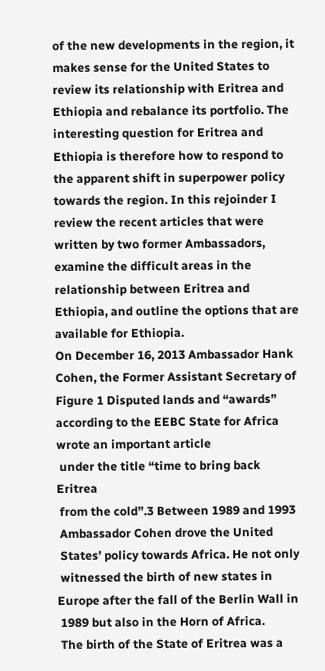of the new developments in the region, it makes sense for the United States to review its relationship with Eritrea and Ethiopia and rebalance its portfolio. The interesting question for Eritrea and Ethiopia is therefore how to respond to the apparent shift in superpower policy towards the region. In this rejoinder I review the recent articles that were written by two former Ambassadors, examine the difficult areas in the relationship between Eritrea and Ethiopia, and outline the options that are available for Ethiopia.
On December 16, 2013 Ambassador Hank
Cohen, the Former Assistant Secretary of
Figure 1 Disputed lands and “awards” according to the EEBC State for Africa wrote an important article
 under the title “time to bring back Eritrea
 from the cold”.3 Between 1989 and 1993
 Ambassador Cohen drove the United
 States’ policy towards Africa. He not only
 witnessed the birth of new states in
Europe after the fall of the Berlin Wall in
 1989 but also in the Horn of Africa.
 The birth of the State of Eritrea was a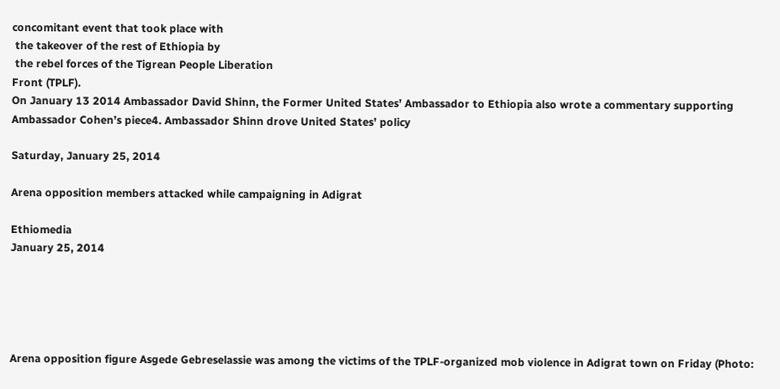concomitant event that took place with
 the takeover of the rest of Ethiopia by
 the rebel forces of the Tigrean People Liberation
Front (TPLF).
On January 13 2014 Ambassador David Shinn, the Former United States’ Ambassador to Ethiopia also wrote a commentary supporting Ambassador Cohen’s piece4. Ambassador Shinn drove United States’ policy

Saturday, January 25, 2014

Arena opposition members attacked while campaigning in Adigrat

Ethiomedia
January 25, 2014





Arena opposition figure Asgede Gebreselassie was among the victims of the TPLF-organized mob violence in Adigrat town on Friday (Photo: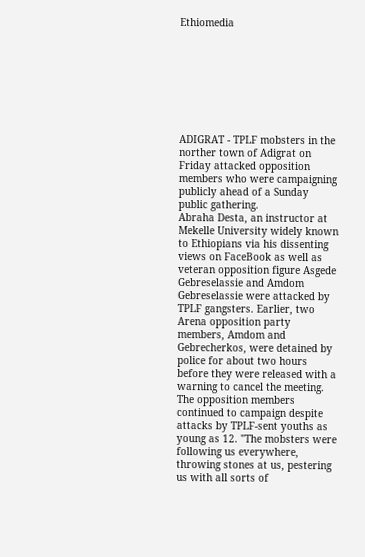Ethiomedia








ADIGRAT - TPLF mobsters in the norther town of Adigrat on Friday attacked opposition members who were campaigning publicly ahead of a Sunday public gathering.
Abraha Desta, an instructor at Mekelle University widely known to Ethiopians via his dissenting views on FaceBook as well as veteran opposition figure Asgede Gebreselassie and Amdom Gebreselassie were attacked by TPLF gangsters. Earlier, two Arena opposition party members, Amdom and Gebrecherkos, were detained by police for about two hours before they were released with a warning to cancel the meeting. The opposition members continued to campaign despite attacks by TPLF-sent youths as young as 12. "The mobsters were following us everywhere, throwing stones at us, pestering us with all sorts of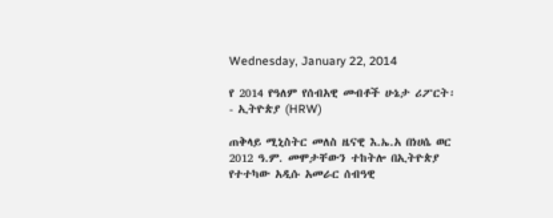Wednesday, January 22, 2014

የ 2014 የዓለም የሰብአዊ መብቶች ሁኔታ ሪፖርት፡- ኢትዮጵያ (HRW)

ጠቅላይ ሚኒስትር መለስ ዜናዊ እ.ኤ.አ በነሀሴ ወር 2012 ዓ.ም. መሞታቸውን ተከትሎ በኢትዮጵያ የተተካው አዲሱ አመራር ሰብዓዊ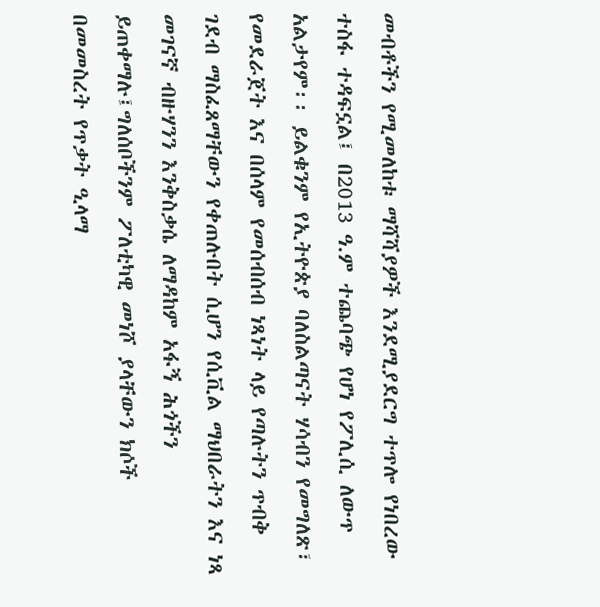መብቶችን የሚመለከቱ ማሻሻያዎች እንደሚያደርግ ተጥሎ የነበረው ተስፋ ተዳፍኗል፤ በ2013 ዓ.ም ተጨባጭ የሆነ የፖሊሲ ለውጥ አልታየም፡፡ ይልቁንም የኢትዮጵያ ባለስልጣናት ሃሳብን የመግለጽ፣ የመደራጀት እና በሰላም የመሰብሰብ ነጻነት ላይ የጣሉትን ጥብቅ ገደብ ማስፈጸማቸውን የቀጠሉበት ሲሆን የሲቪል ማህበራትን እና ነጻ መገናኛ ብዙሃንን እንቅስቃሴ ለማዳከም አፋኝ ሕጎችን ይጠቀማሉ፤ግለሰቦችንም ፖለቲካዊ መነሾ ያላቸውን ክሶች በመመስረት የጥቃት ዒላማ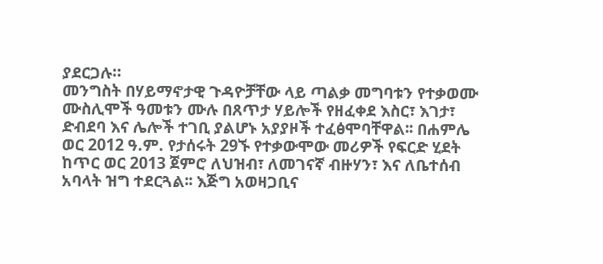ያደርጋሉ።
መንግስት በሃይማኖታዊ ጉዳዮቻቸው ላይ ጣልቃ መግባቱን የተቃወሙ ሙስሊሞች ዓመቱን ሙሉ በጸጥታ ሃይሎች የዘፈቀደ እስር፣ እገታ፣ ድብደባ እና ሌሎች ተገቢ ያልሆኑ አያያዞች ተፈፅሞባቸዋል፡፡ በሐምሌ ወር 2012 ዓ.ም. የታሰሩት 29ኙ የተቃውሞው መሪዎች የፍርድ ሂደት ከጥር ወር 2013 ጀምሮ ለህዝብ፣ ለመገናኛ ብዙሃን፣ እና ለቤተሰብ አባላት ዝግ ተደርጓል፡፡ እጅግ አወዛጋቢና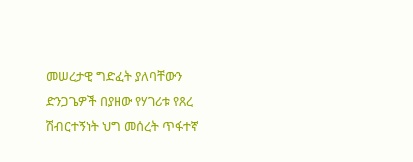መሠረታዊ ግድፈት ያለባቸውን ድንጋጌዎች በያዘው የሃገሪቱ የጸረ ሽብርተኝነት ህግ መሰረት ጥፋተኛ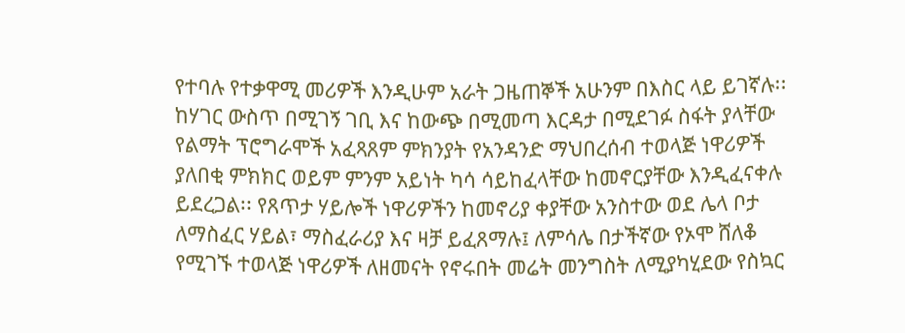የተባሉ የተቃዋሚ መሪዎች እንዲሁም አራት ጋዜጠኞች አሁንም በእስር ላይ ይገኛሉ፡፡
ከሃገር ውስጥ በሚገኝ ገቢ እና ከውጭ በሚመጣ እርዳታ በሚደገፉ ስፋት ያላቸው የልማት ፕሮግራሞች አፈጻጸም ምክንያት የአንዳንድ ማህበረሰብ ተወላጅ ነዋሪዎች ያለበቂ ምክክር ወይም ምንም አይነት ካሳ ሳይከፈላቸው ከመኖርያቸው እንዲፈናቀሉ ይደረጋል፡፡ የጸጥታ ሃይሎች ነዋሪዎችን ከመኖሪያ ቀያቸው አንስተው ወደ ሌላ ቦታ ለማስፈር ሃይል፣ ማስፈራሪያ እና ዛቻ ይፈጸማሉ፤ ለምሳሌ በታችኛው የኦሞ ሸለቆ የሚገኙ ተወላጅ ነዋሪዎች ለዘመናት የኖሩበት መሬት መንግስት ለሚያካሂደው የስኳር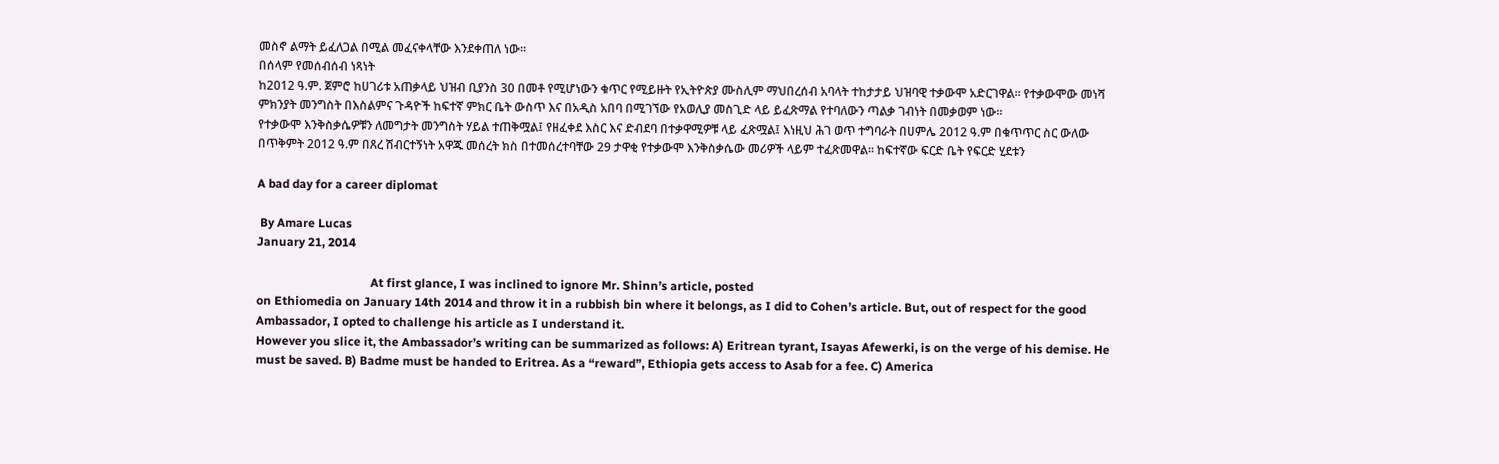መስኖ ልማት ይፈለጋል በሚል መፈናቀላቸው እንደቀጠለ ነው።
በሰላም የመሰብሰብ ነጻነት
ከ2012 ዓ.ም. ጀምሮ ከሀገሪቱ አጠቃላይ ህዝብ ቢያንስ 30 በመቶ የሚሆነውን ቁጥር የሚይዙት የኢትዮጵያ ሙስሊም ማህበረሰብ አባላት ተከታታይ ህዝባዊ ተቃውሞ አድርገዋል፡፡ የተቃውሞው መነሻ ምክንያት መንግስት በእስልምና ጉዳዮች ከፍተኛ ምክር ቤት ውስጥ እና በአዲስ አበባ በሚገኘው የአወሊያ መስጊድ ላይ ይፈጽማል የተባለውን ጣልቃ ገብነት በመቃወም ነው፡፡
የተቃውሞ እንቅስቃሴዎቹን ለመግታት መንግስት ሃይል ተጠቅሟል፤ የዘፈቀደ እስር እና ድብደባ በተቃዋሚዎቹ ላይ ፈጽሟል፤ እነዚህ ሕገ ወጥ ተግባራት በሀምሌ 2012 ዓ.ም በቁጥጥር ስር ውለው በጥቅምት 2012 ዓ.ም በጸረ ሽብርተኝነት አዋጁ መሰረት ክስ በተመሰረተባቸው 29 ታዋቂ የተቃውሞ እንቅስቃሴው መሪዎች ላይም ተፈጽመዋል፡፡ ከፍተኛው ፍርድ ቤት የፍርድ ሂደቱን

A bad day for a career diplomat

 By Amare Lucas
January 21, 2014

                                      At first glance, I was inclined to ignore Mr. Shinn’s article, posted
on Ethiomedia on January 14th 2014 and throw it in a rubbish bin where it belongs, as I did to Cohen’s article. But, out of respect for the good Ambassador, I opted to challenge his article as I understand it.
However you slice it, the Ambassador’s writing can be summarized as follows: A) Eritrean tyrant, Isayas Afewerki, is on the verge of his demise. He must be saved. B) Badme must be handed to Eritrea. As a “reward”, Ethiopia gets access to Asab for a fee. C) America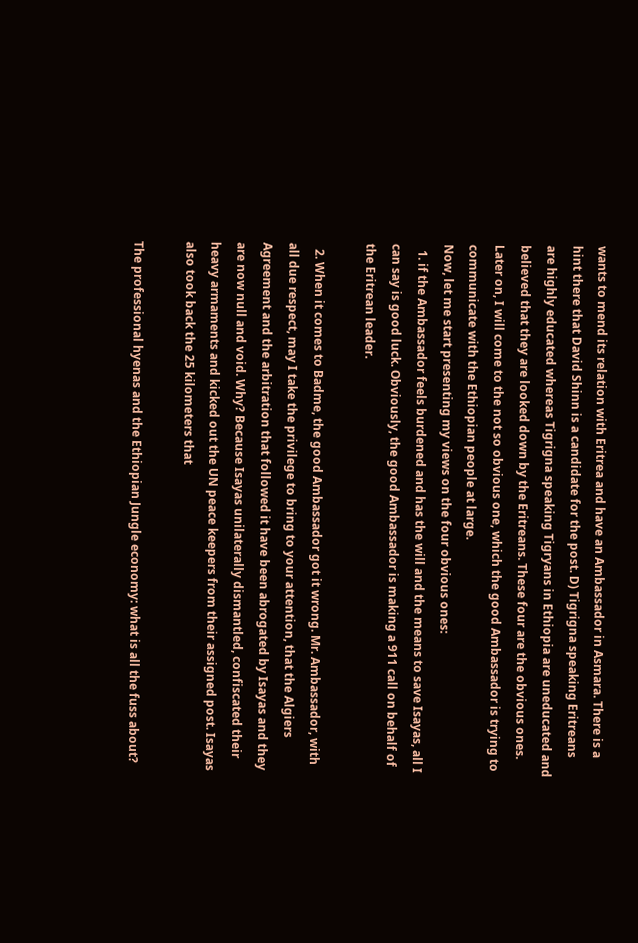wants to mend its relation with Eritrea and have an Ambassador in Asmara. There is a hint there that David Shinn is a candidate for the post. D) Tigrigna speaking Eritreans are highly educated whereas Tigrigna speaking Tigryans in Ethiopia are uneducated and believed that they are looked down by the Eritreans. These four are the obvious ones. Later on, I will come to the not so obvious one, which the good Ambassador is trying to communicate with the Ethiopian people at large.
Now, let me start presenting my views on the four obvious ones:
  1. if the Ambassador feels burdened and has the will and the means to save Isayas, all I can say is good luck. Obviously, the good Ambassador is making a 911 call on behalf of the Eritrean leader.

  2. When it comes to Badme, the good Ambassador got it wrong. Mr. Ambassador, with all due respect, may I take the privilege to bring to your attention, that the Algiers Agreement and the arbitration that followed it have been abrogated by Isayas and they are now null and void. Why? Because Isayas unilaterally dismantled, confiscated their heavy armaments and kicked out the UN peace keepers from their assigned post. Isayas also took back the 25 kilometers that

The professional hyenas and the Ethiopian Jungle economy: what is all the fuss about?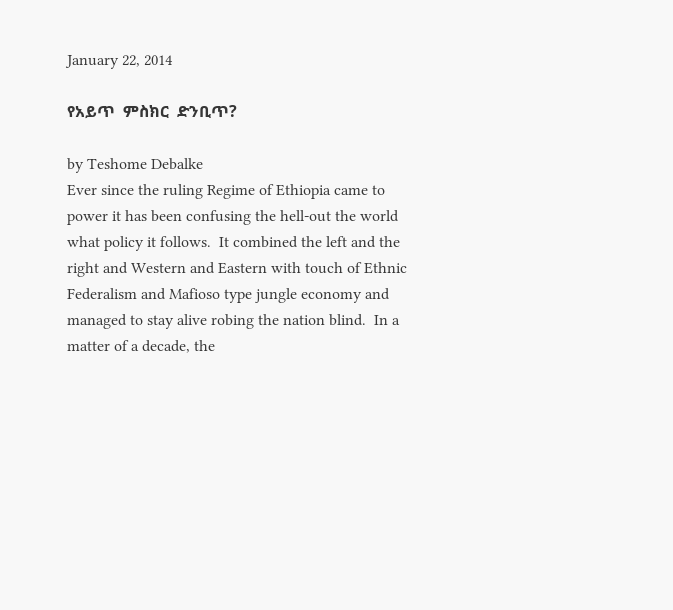January 22, 2014

የአይጥ  ምስክር  ድንቢጥ?

by Teshome Debalke
Ever since the ruling Regime of Ethiopia came to power it has been confusing the hell-out the world what policy it follows.  It combined the left and the right and Western and Eastern with touch of Ethnic Federalism and Mafioso type jungle economy and managed to stay alive robing the nation blind.  In a matter of a decade, the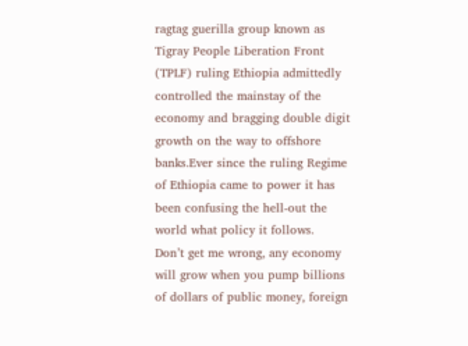ragtag guerilla group known as Tigray People Liberation Front (TPLF) ruling Ethiopia admittedly controlled the mainstay of the economy and bragging double digit growth on the way to offshore banks.Ever since the ruling Regime of Ethiopia came to power it has been confusing the hell-out the world what policy it follows.
Don’t get me wrong, any economy will grow when you pump billions of dollars of public money, foreign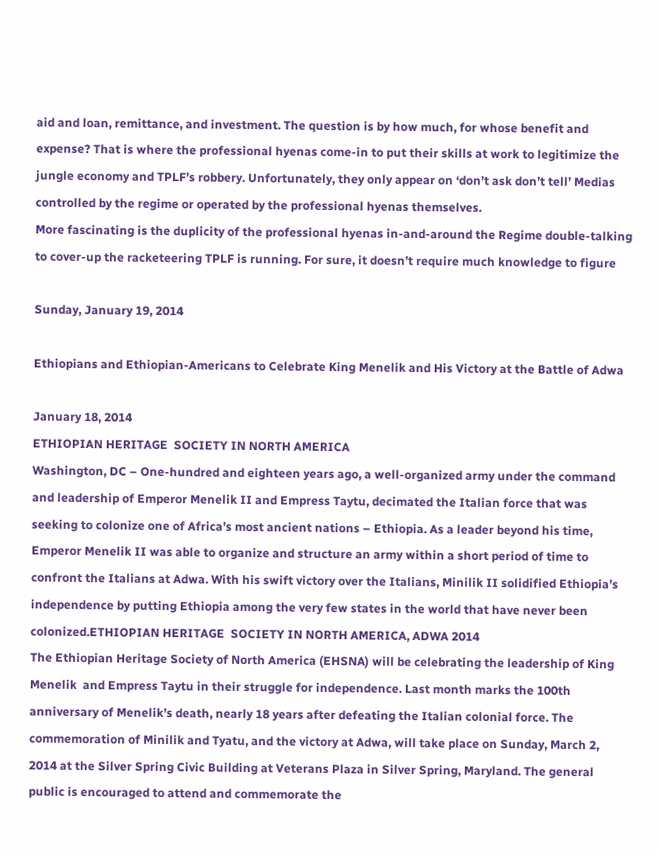aid and loan, remittance, and investment. The question is by how much, for whose benefit and expense? That is where the professional hyenas come-in to put their skills at work to legitimize the jungle economy and TPLF’s robbery. Unfortunately, they only appear on ‘don’t ask don’t tell’ Medias controlled by the regime or operated by the professional hyenas themselves.
More fascinating is the duplicity of the professional hyenas in-and-around the Regime double-talking to cover-up the racketeering TPLF is running. For sure, it doesn’t require much knowledge to figure

Sunday, January 19, 2014

Ethiopians and Ethiopian-Americans to Celebrate King Menelik and His Victory at the Battle of Adwa

January 18, 2014
ETHIOPIAN HERITAGE  SOCIETY IN NORTH AMERICA
Washington, DC – One-hundred and eighteen years ago, a well-organized army under the command and leadership of Emperor Menelik II and Empress Taytu, decimated the Italian force that was seeking to colonize one of Africa’s most ancient nations – Ethiopia. As a leader beyond his time, Emperor Menelik II was able to organize and structure an army within a short period of time to confront the Italians at Adwa. With his swift victory over the Italians, Minilik II solidified Ethiopia’s independence by putting Ethiopia among the very few states in the world that have never been colonized.ETHIOPIAN HERITAGE  SOCIETY IN NORTH AMERICA, ADWA 2014
The Ethiopian Heritage Society of North America (EHSNA) will be celebrating the leadership of King Menelik  and Empress Taytu in their struggle for independence. Last month marks the 100th anniversary of Menelik’s death, nearly 18 years after defeating the Italian colonial force. The commemoration of Minilik and Tyatu, and the victory at Adwa, will take place on Sunday, March 2, 2014 at the Silver Spring Civic Building at Veterans Plaza in Silver Spring, Maryland. The general public is encouraged to attend and commemorate the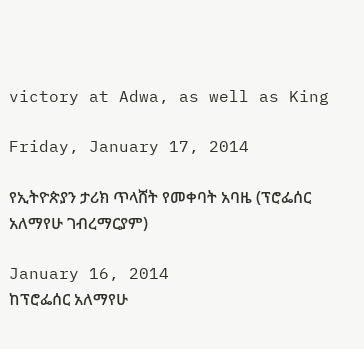victory at Adwa, as well as King

Friday, January 17, 2014

የኢትዮጵያን ታሪክ ጥላሸት የመቀባት አባዜ (ፕሮፌሰር አለማየሁ ገብረማርያም)

January 16, 2014
ከፕሮፌሰር አለማየሁ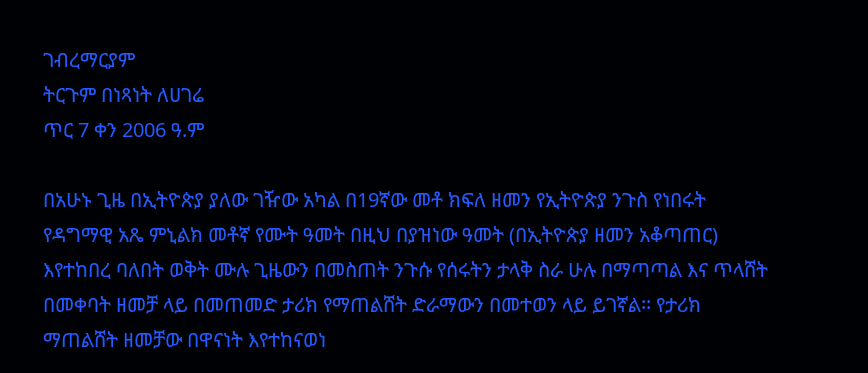ገብረማርያም
ትርጉም በነጻነት ለሀገሬ
ጥር 7 ቀን 2006 ዓ.ም

በአሁኑ ጊዜ በኢትዮጵያ ያለው ገዥው አካል በ19ኛው መቶ ክፍለ ዘመን የኢትዮጵያ ንጉስ የነበሩት የዳግማዊ አጼ ምኒልክ መቶኛ የሙት ዓመት በዚህ በያዝነው ዓመት (በኢትዮጵያ ዘመን አቆጣጠር) እየተከበረ ባለበት ወቅት ሙሉ ጊዜውን በመስጠት ንጉሱ የሰሩትን ታላቅ ስራ ሁሉ በማጣጣል እና ጥላሸት በመቀባት ዘመቻ ላይ በመጠመድ ታሪክ የማጠልሸት ድራማውን በመተወን ላይ ይገኛል፡፡ የታሪክ ማጠልሸት ዘመቻው በዋናነት እየተከናወነ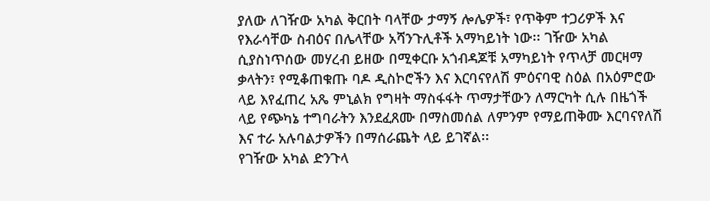ያለው ለገዥው አካል ቅርበት ባላቸው ታማኝ ሎሌዎች፣ የጥቅም ተጋሪዎች እና የእራሳቸው ስብዕና በሌላቸው አሻንጉሊቶች አማካይነት ነው፡፡ ገዥው አካል ሲያስነጥሰው መሃረብ ይዘው በሚቀርቡ አጎብዳጆቹ አማካይነት የጥላቻ መርዛማ ቃላትን፣ የሚቆጠቁጡ ባዶ ዲስኮሮችን እና እርባናየለሽ ምዕናባዊ ስዕል በአዕምሮው ላይ እየፈጠረ አጼ ምኒልክ የግዛት ማስፋፋት ጥማታቸውን ለማርካት ሲሉ በዜጎች ላይ የጭካኔ ተግባራትን እንደፈጸሙ በማስመሰል ለምንም የማይጠቅሙ እርባናየለሽ እና ተራ አሉባልታዎችን በማሰራጨት ላይ ይገኛል፡፡
የገዥው አካል ድንጉላ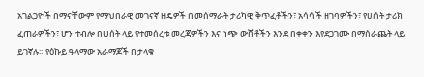አገልጋዮች በማናቸውም የማህበራዊ መገናኛ ዘዴዎች በመሰማራት ታሪካዊ ቅጥፈቶችን፣ አሳሳች ዘገባዎችን፣ የሀሰት ታሪክ ፈጠራዎችን፣ ሆን ተብሎ በሀሰት ላይ የተመሰረቱ መረጃዎችን እና ነጭ ውሸቶችን እንደ በቀቀን እየደጋገሙ በማሰራጨት ላይ ይገኛሉ፡፡ የዕኩይ ዓላማው አራማጆች በታላቁ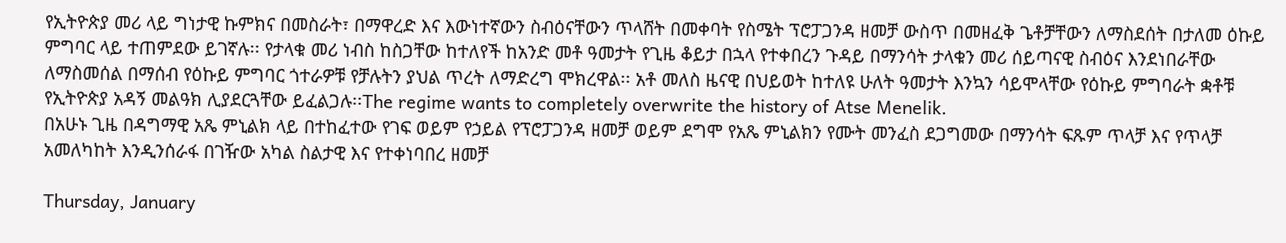የኢትዮጵያ መሪ ላይ ግነታዊ ኩምክና በመስራት፣ በማዋረድ እና እውነተኛውን ስብዕናቸውን ጥላሸት በመቀባት የስሜት ፕሮፓጋንዳ ዘመቻ ውስጥ በመዘፈቅ ጌቶቻቸውን ለማስደሰት በታለመ ዕኩይ ምግባር ላይ ተጠምደው ይገኛሉ፡፡ የታላቁ መሪ ነብስ ከስጋቸው ከተለየች ከአንድ መቶ ዓመታት የጊዜ ቆይታ በኋላ የተቀበረን ጉዳይ በማንሳት ታላቁን መሪ ሰይጣናዊ ስብዕና እንደነበራቸው ለማስመሰል በማሰብ የዕኩይ ምግባር ጎተራዎቹ የቻሉትን ያህል ጥረት ለማድረግ ሞክረዋል፡፡ አቶ መለስ ዜናዊ በህይወት ከተለዩ ሁለት ዓመታት እንኳን ሳይሞላቸው የዕኩይ ምግባራት ቋቶቹ የኢትዮጵያ አዳኝ መልዓክ ሊያደርጓቸው ይፈልጋሉ፡፡The regime wants to completely overwrite the history of Atse Menelik.
በአሁኑ ጊዜ በዳግማዊ አጼ ምኒልክ ላይ በተከፈተው የገፍ ወይም የኃይል የፕሮፓጋንዳ ዘመቻ ወይም ደግሞ የአጼ ምኒልክን የሙት መንፈስ ደጋግመው በማንሳት ፍጹም ጥላቻ እና የጥላቻ አመለካከት እንዲንሰራፋ በገዥው አካል ስልታዊ እና የተቀነባበረ ዘመቻ

Thursday, January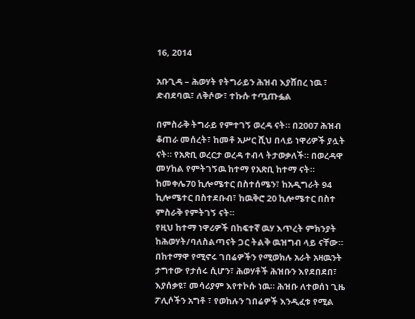16, 2014

አቡጊዳ – ሕወሃት የትግራይን ሕዝብ እያሸበረ ነዉ ፣ ድብደባዉ፣ ለቅሶው፣ ተኩሱ ተጧጡፏል

በምስራቅ ትግራይ የምተገኝ ወረዳ ናት። በ2007 ሕዝብ ቆጠራ መሰረት፣ ከመቶ አሥር ሺህ በላይ ነዋሪዎች ያሏት ናት። የአጽቢ ወረርታ ወረዳ ተብላ ትታወቃለች። በወረዳዋ መሃከል የምትገኝዉ ከተማ የአጽቢ ከተማ ናት። ከመቀሌ70 ኪሎሜተር በስተሰሜን፣ ከአዲግራት 94 ኪሎሜተር በስተደቡብ፣ ከዉቅሮ 20 ኪሎሜተር በስተ ምስራቅ የምትገኝ ናት።
የዚህ ከተማ ነዋሪዎች በከፍተኛ ዉሃ እጥረት ምክንያት ከሕወሃት/ባለስልጣናት ጋር ትልቅ ዉዝግብ ላይ ናቸው። በከተማዋ የሚኖሩ ገበሬዎችን የሚወክሉ አራት አዛዉንት ታግተው የታሰሩ ሲሆን፣ ሕወሃቶች ሕዝቡን እየደበደበ፣ እያሰቃዩ፣ መሳሪያም እየተኮሱ ነዉ። ሕዝቡ ለተወሰነ ጊዜ ፖሊሶችን አግቶ ፣ የወከሉን ገበሬዎች እንዲፈቱ የሚል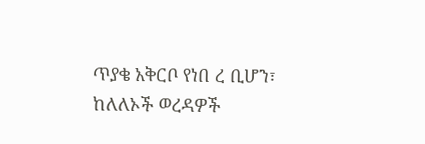ጥያቄ አቅርቦ የነበ ረ ቢሆን፣ ከለለኦች ወረዳዎች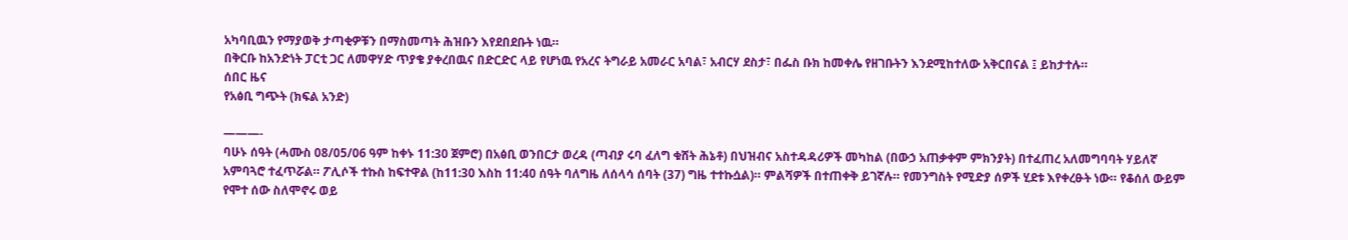አካባቢዉን የማያወቅ ታጣቂዎቹን በማስመጣት ሕዝቡን እየደበደቡት ነዉ።
በቅርቡ ከአንድነት ፓርቲ ጋር ለመዋሃድ ጥያቄ ያቀረበዉና በድርድር ላይ የሆነዉ የአረና ትግራይ አመራር አባል፣ አብርሃ ደስታ፣ በፌስ ቡክ ከመቀሌ የዘገቡትን እንደሚከተለው አቅርበናል ፤ ይከታተሉ።
ሰበር ዜና
የአፅቢ ግጭት (ክፍል አንድ)

———-
ባሁኑ ሰዓት (ሓሙስ 08/05/06 ዓም ከቀኑ 11:30 ጀምሮ) በአፅቢ ወንበርታ ወረዳ (ጣብያ ሩባ ፈለግ ቁሸት ሕኔቶ) በህዝብና አስተዳዳሪዎች መካከል (በውኃ አጠቃቀም ምክንያት) በተፈጠረ አለመግባባት ሃይለኛ አምባጓሮ ተፈጥሯል። ፖሊሶች ተኩስ ከፍተዋል (ከ11:30 እስከ 11:40 ሰዓት ባለግዜ ለሰላሳ ሰባት (37) ግዜ ተተኩሷል)። ምልሻዎች በተጠቀቅ ይገኛሉ። የመንግስት የሚድያ ሰዎች ሂደቱ እየቀረፁት ነው። የቆሰለ ውይም የሞተ ሰው ስለሞኖሩ ወይ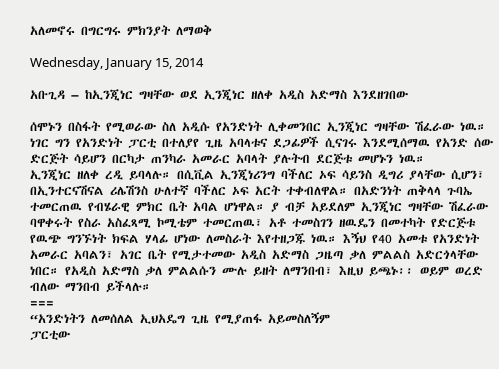አለመኖሩ በግርግሩ ምክንያት ለማወቅ

Wednesday, January 15, 2014

አቡጊዳ – ከኢንጂነር ግዛቸው ወደ ኢንጂነር ዘለቀ አዲስ አድማስ እንደዘገበው

ሰሞኑን በስፋት የሚወራው ስለ አዲሱ የአንድነት ሊቀመንበር ኢንጂነር ግዛቸው ሽፈራው ነዉ። ነገር ግን የአንድነት ፓርቲ በተለያየ ጊዜ አባላቱና ደጋፊዎች ሲናገሩ እንደሚሰማዉ የአንድ ሰው ድርጅት ሳይሆን በርካታ ጠንካራ አመራር አባላት ያሉትብ ደርጅቱ መሆኑን ነዉ።
ኢንጂነር ዘለቀ ረዲ ይባላሉ። በሲቪል ኢንጂነሪንግ ባችለር ኦፍ ሳይንስ ዲግሪ ያላቸው ሲሆን፣ በኢንተርናሽናል ሪሌሽንስ ሁለተኛ ባችለር ኦፍ አርት ተቀብለዋል። በአድንነት ጠቅላላ ጉባኤ ተመርጠዉ የብሄራዊ ምክር ቤት አባል ሆነዋል። ያ ብቻ አይደለም ኢንጂነር ግዛቸው ሽፈራው ባዋቀሩት የስራ አስፈጻሚ ኮሚቴም ተመርጠዉ፣ አቶ ተመስገን ዘዉዴን በመተካት የድርጅቱ የዉጭ ግንኙነት ክፍል ሃላፊ ሆነው ለመስራት እየተዘጋጁ ነዉ። እኝህ የ40 አመቱ የአንድነት አመራር አባልን፣ አገር ቤት የሚታተመው አዲስ አድማስ ጋዜጣ ቃለ ምልልስ አድርጎላቸው ነበር። የአዲስ አድማስ ቃለ ምልልሱን ሙሉ ይዘት ለማንበብ፣ እዚህ ይጫኑ፡፡ ወይም ወረድ ብለው ማንበብ ይችላሉ።
===
“አንድነትን ለመሰለል ኢህአዴግ ጊዜ የሚያጠፋ አይመስለኝም
ፓርቲው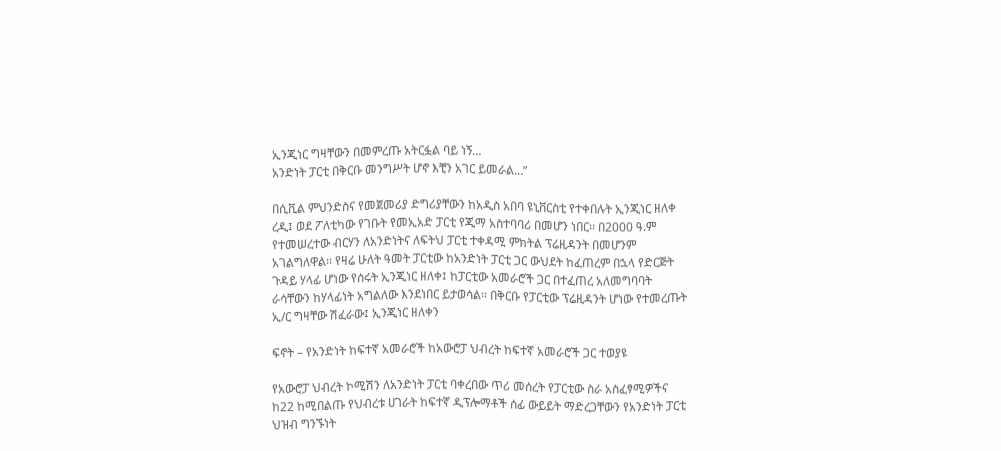ኢንጂነር ግዛቸውን በመምረጡ አትርፏል ባይ ነኝ…
አንድነት ፓርቲ በቅርቡ መንግሥት ሆኖ እቺን አገር ይመራል…”

በሲቪል ምህንድስና የመጀመሪያ ድግሪያቸውን ከአዲስ አበባ ዩኒቨርስቲ የተቀበሉት ኢንጂነር ዘለቀ ረዲ፤ ወደ ፖለቲካው የገቡት የመኢአድ ፓርቲ የጂማ አስተባባሪ በመሆን ነበር፡፡ በ2000 ዓ.ም የተመሠረተው ብርሃን ለአንድነትና ለፍትህ ፓርቲ ተቀዳሚ ምክትል ፕሬዚዳንት በመሆንም አገልግለዋል፡፡ የዛሬ ሁለት ዓመት ፓርቲው ከአንድነት ፓርቲ ጋር ውህደት ከፈጠረም በኋላ የድርጅት ጉዳይ ሃላፊ ሆነው የሰሩት ኢንጂነር ዘለቀ፤ ከፓርቲው አመራሮች ጋር በተፈጠረ አለመግባባት ራሳቸውን ከሃላፊነት አግልለው እንደነበር ይታወሳል፡፡ በቅርቡ የፓርቲው ፕሬዚዳንት ሆነው የተመረጡት ኢ/ር ግዛቸው ሽፈራው፤ ኢንጂነር ዘለቀን

ፍኖት – የአንድነት ከፍተኛ አመራሮች ከአውሮፓ ህብረት ከፍተኛ አመራሮች ጋር ተወያዩ

የአውሮፓ ህብረት ኮሚሽን ለአንድነት ፓርቲ ባቀረበው ጥሪ መሰረት የፓርቲው ስራ አስፈፃሚዎችና ከ22 ከሚበልጡ የህብረቱ ሀገራት ከፍተኛ ዲፕሎማቶች ሰፊ ውይይት ማድረጋቸውን የአንድነት ፓርቲ ህዝብ ግንኙነት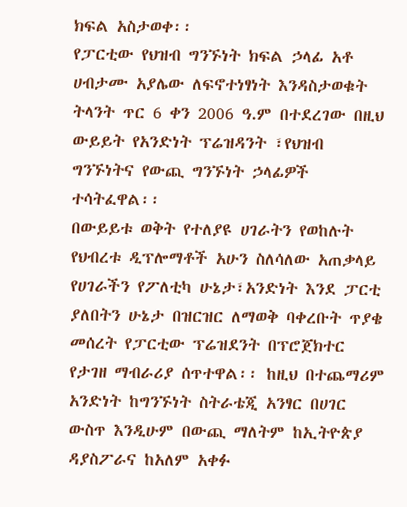ክፍል አስታወቀ፡፡
የፓርቲው የህዝብ ግንኙነት ክፍል ኃላፊ አቶ ሀብታሙ አያሌው ለፍኖተነፃነት እንዳስታወቁት ትላንት ጥር 6 ቀን 2006 ዓ.ም በተደረገው በዚህ ውይይት የአንድነት ፕሬዝዳንት ፣የህዝብ ግንኙነትና የውጪ ግንኙነት ኃላፊዎች ተሳትፈዋል፡፡
በውይይቱ ወቅት የተለያዩ ሀገራትን የወከሉት የህብረቱ ዲፕሎማቶች አሁን ስለሳለው አጠቃላይ የሀገራችን የፖለቲካ ሁኔታ፣አንድነት እንደ ፓርቲ ያለበትን ሁኔታ በዝርዝር ለማወቅ ባቀረቡት ጥያቄ መሰረት የፓርቲው ፕሬዝደንት በፕሮጀክተር የታገዘ ማብራሪያ ሰጥተዋል፡፡ ከዚህ በተጨማሪም አንድነት ከግንኙነት ስትራቴጂ አንፃር በሀገር ውስጥ እንዲሁም በውጪ ማለትም ከኢትዮጵያ ዳያስፖራና ከአለም አቀፉ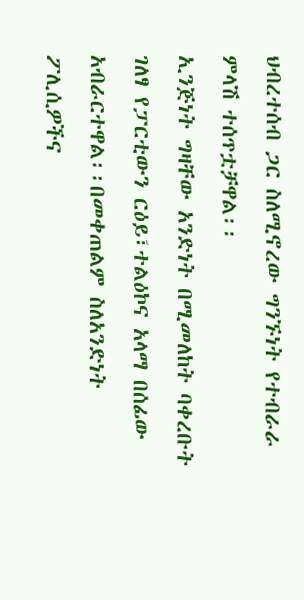ህብረተሰብ ጋር ስለሚኖረው ግንኙነት የተብራራ ምላሽ ተሰጥቷቻዋል፡፡
ኢንጅነት ግዛቸው አንድነት በሚመለከት ባቀረቡት ገለፃ የፓርቲውን ርዕይ፣ተልዕኮና አላማ በሰፊው አብራርተዋል፡፡በመቀጠልም ስለአንድነት ፖሊሲዎችና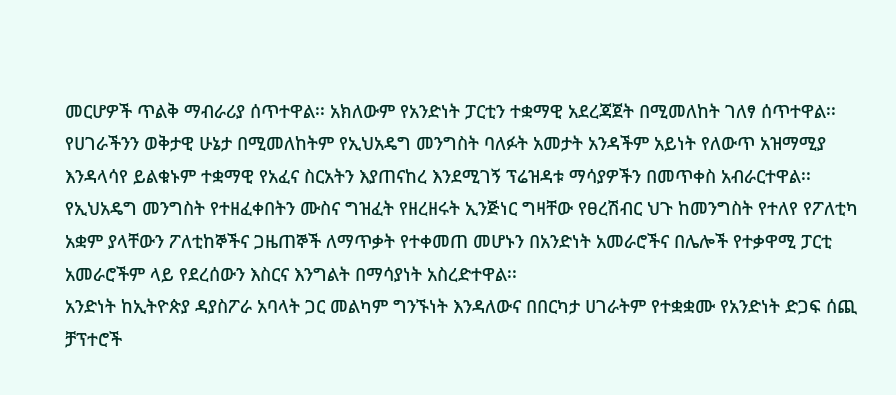መርሆዎች ጥልቅ ማብራሪያ ሰጥተዋል፡፡ አክለውም የአንድነት ፓርቲን ተቋማዊ አደረጃጀት በሚመለከት ገለፃ ሰጥተዋል፡፡ የሀገራችንን ወቅታዊ ሁኔታ በሚመለከትም የኢህአዴግ መንግስት ባለፉት አመታት አንዳችም አይነት የለውጥ አዝማሚያ እንዳላሳየ ይልቁኑም ተቋማዊ የአፈና ስርአትን እያጠናከረ እንደሚገኝ ፕሬዝዳቱ ማሳያዎችን በመጥቀስ አብራርተዋል፡፡ የኢህአዴግ መንግስት የተዘፈቀበትን ሙስና ግዝፈት የዘረዘሩት ኢንጅነር ግዛቸው የፀረሽብር ህጉ ከመንግስት የተለየ የፖለቲካ አቋም ያላቸውን ፖለቲከኞችና ጋዜጠኞች ለማጥቃት የተቀመጠ መሆኑን በአንድነት አመራሮችና በሌሎች የተቃዋሚ ፓርቲ አመራሮችም ላይ የደረሰውን እስርና እንግልት በማሳያነት አስረድተዋል፡፡
አንድነት ከኢትዮጵያ ዳያስፖራ አባላት ጋር መልካም ግንኙነት እንዳለውና በበርካታ ሀገራትም የተቋቋሙ የአንድነት ድጋፍ ሰጪ ቻፕተሮች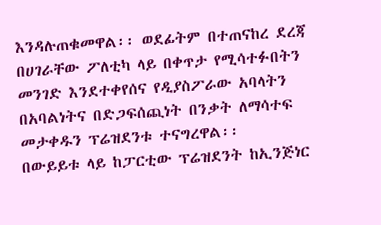እንዳሉጠቁመዋል፡፡ ወደፊትም በተጠናከረ ደረጃ በሀገራቸው ፖለቲካ ላይ በቀጥታ የሚሳተፉበትን መንገድ እንደተቀየሰና የዲያስፖራው አባላትን በአባልነትና በድጋፍሰጪነት በንቃት ለማሳተፍ መታቀዱን ፕሬዝደንቱ ተናግረዋል፡፡
በውይይቱ ላይ ከፓርቲው ፕሬዝደንት ከኢንጅነር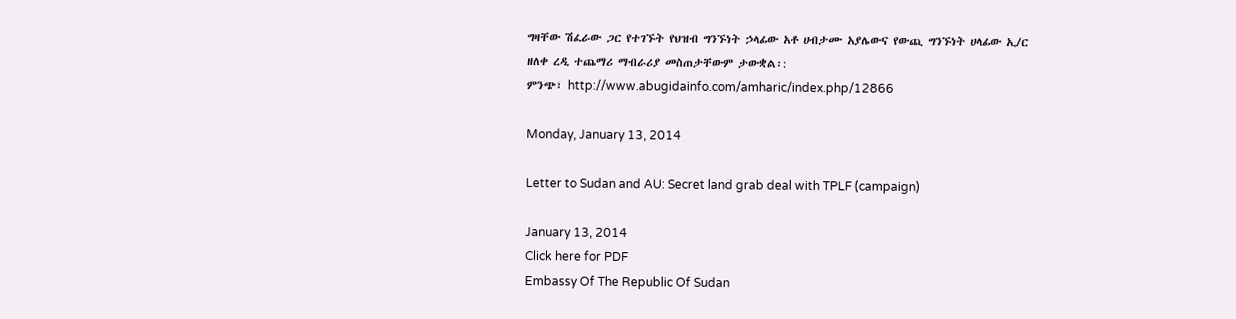ግዛቸው ሽፈራው ጋር የተገኙት የህዝብ ግንኙነት ኃላፊው አቶ ሀብታሙ አያሌውና የውጪ ግንኙነት ሀላፊው ኢ/ር ዘለቀ ረዲ ተጨማሪ ማብራሪያ መስጠታቸውም ታውቋል፡:
ምንጭ፣ http://www.abugidainfo.com/amharic/index.php/12866

Monday, January 13, 2014

Letter to Sudan and AU: Secret land grab deal with TPLF (campaign)

January 13, 2014
Click here for PDF
Embassy Of The Republic Of Sudan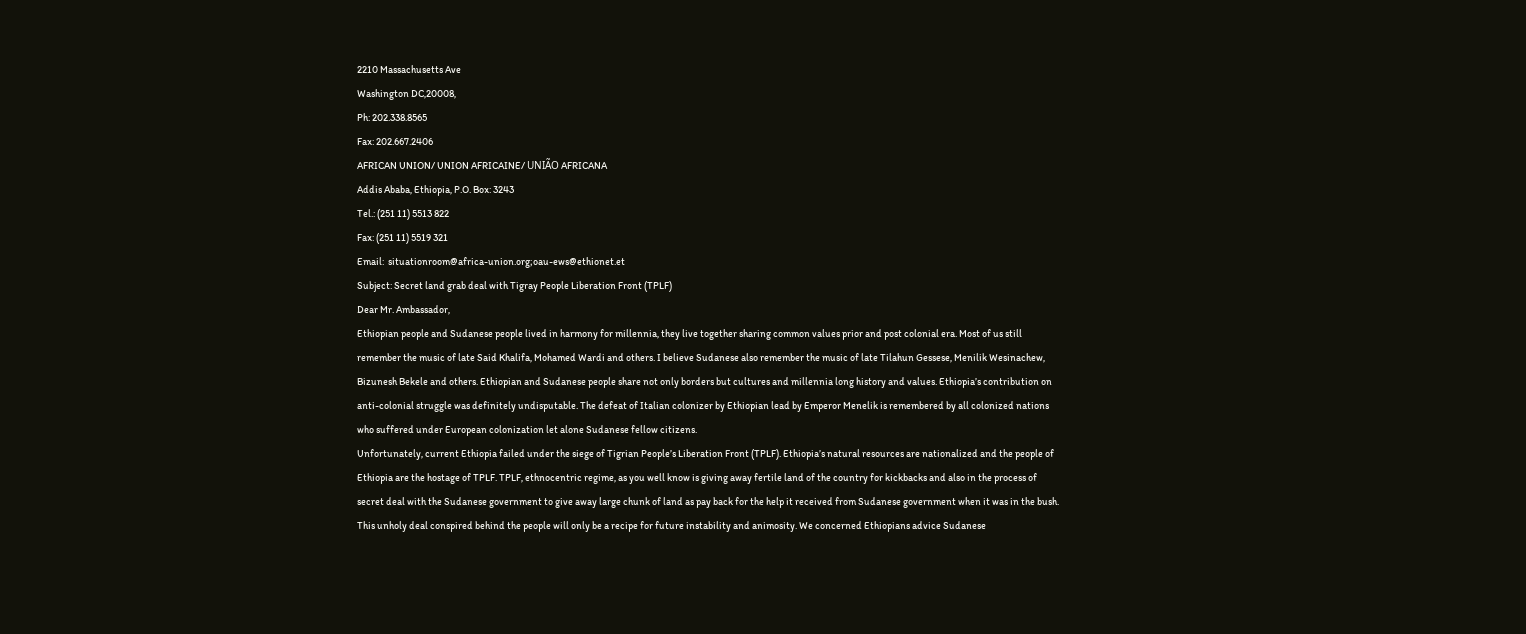2210 Massachusetts Ave
Washington DC,20008,
Ph: 202.338.8565
Fax: 202.667.2406
AFRICAN UNION/ UNION AFRICAINE/ UNIÃO AFRICANA
Addis Ababa, Ethiopia, P.O. Box: 3243
Tel.: (251 11) 5513 822
Fax: (251 11) 5519 321
Email:  situationroom@africa-union.org;oau-ews@ethionet.et
Subject: Secret land grab deal with Tigray People Liberation Front (TPLF)
Dear Mr. Ambassador,
Ethiopian people and Sudanese people lived in harmony for millennia, they live together sharing common values prior and post colonial era. Most of us still remember the music of late Said Khalifa, Mohamed Wardi and others. I believe Sudanese also remember the music of late Tilahun Gessese, Menilik Wesinachew, Bizunesh Bekele and others. Ethiopian and Sudanese people share not only borders but cultures and millennia long history and values. Ethiopia’s contribution on anti-colonial struggle was definitely undisputable. The defeat of Italian colonizer by Ethiopian lead by Emperor Menelik is remembered by all colonized nations who suffered under European colonization let alone Sudanese fellow citizens.
Unfortunately, current Ethiopia failed under the siege of Tigrian People’s Liberation Front (TPLF). Ethiopia’s natural resources are nationalized and the people of Ethiopia are the hostage of TPLF. TPLF, ethnocentric regime, as you well know is giving away fertile land of the country for kickbacks and also in the process of secret deal with the Sudanese government to give away large chunk of land as pay back for the help it received from Sudanese government when it was in the bush. This unholy deal conspired behind the people will only be a recipe for future instability and animosity. We concerned Ethiopians advice Sudanese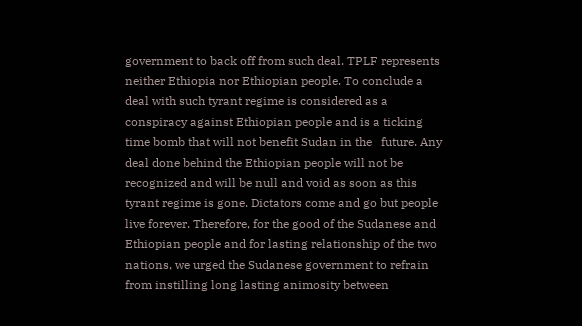government to back off from such deal. TPLF represents neither Ethiopia nor Ethiopian people. To conclude a deal with such tyrant regime is considered as a conspiracy against Ethiopian people and is a ticking time bomb that will not benefit Sudan in the   future. Any deal done behind the Ethiopian people will not be recognized and will be null and void as soon as this tyrant regime is gone. Dictators come and go but people live forever. Therefore, for the good of the Sudanese and Ethiopian people and for lasting relationship of the two nations, we urged the Sudanese government to refrain from instilling long lasting animosity between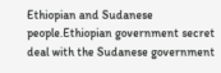Ethiopian and Sudanese people.Ethiopian government secret deal with the Sudanese government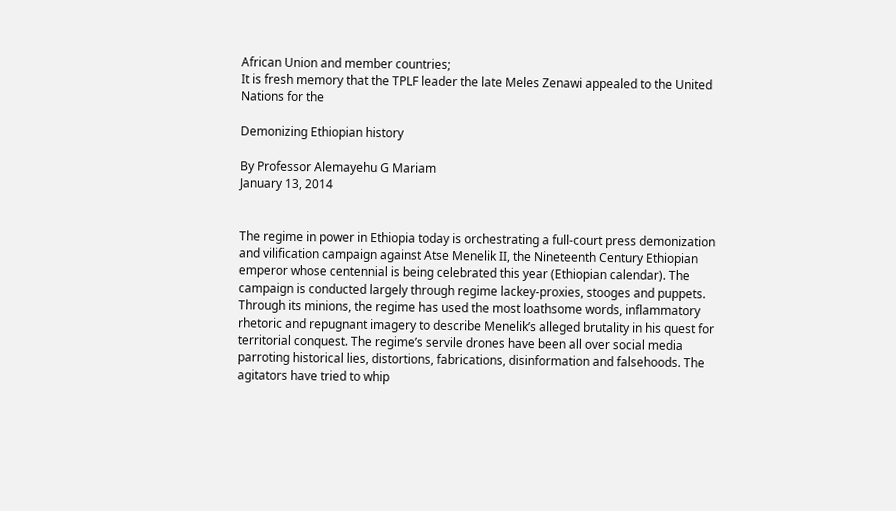African Union and member countries;
It is fresh memory that the TPLF leader the late Meles Zenawi appealed to the United Nations for the

Demonizing Ethiopian history

By Professor Alemayehu G Mariam
January 13, 2014


The regime in power in Ethiopia today is orchestrating a full-court press demonization and vilification campaign against Atse Menelik II, the Nineteenth Century Ethiopian emperor whose centennial is being celebrated this year (Ethiopian calendar). The campaign is conducted largely through regime lackey-proxies, stooges and puppets. Through its minions, the regime has used the most loathsome words, inflammatory rhetoric and repugnant imagery to describe Menelik’s alleged brutality in his quest for territorial conquest. The regime’s servile drones have been all over social media parroting historical lies, distortions, fabrications, disinformation and falsehoods. The agitators have tried to whip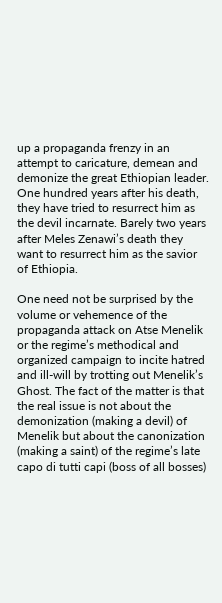up a propaganda frenzy in an attempt to caricature, demean and demonize the great Ethiopian leader. One hundred years after his death, they have tried to resurrect him as the devil incarnate. Barely two years after Meles Zenawi’s death they want to resurrect him as the savior of Ethiopia.

One need not be surprised by the volume or vehemence of the propaganda attack on Atse Menelik or the regime’s methodical and organized campaign to incite hatred and ill-will by trotting out Menelik’s Ghost. The fact of the matter is that the real issue is not about the demonization (making a devil) of Menelik but about the canonization (making a saint) of the regime’s late capo di tutti capi (boss of all bosses)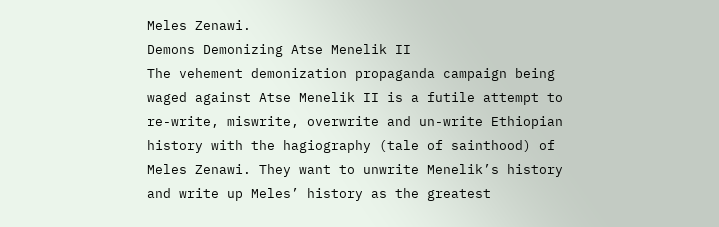Meles Zenawi.
Demons Demonizing Atse Menelik II
The vehement demonization propaganda campaign being waged against Atse Menelik II is a futile attempt to re-write, miswrite, overwrite and un-write Ethiopian history with the hagiography (tale of sainthood) of Meles Zenawi. They want to unwrite Menelik’s history and write up Meles’ history as the greatest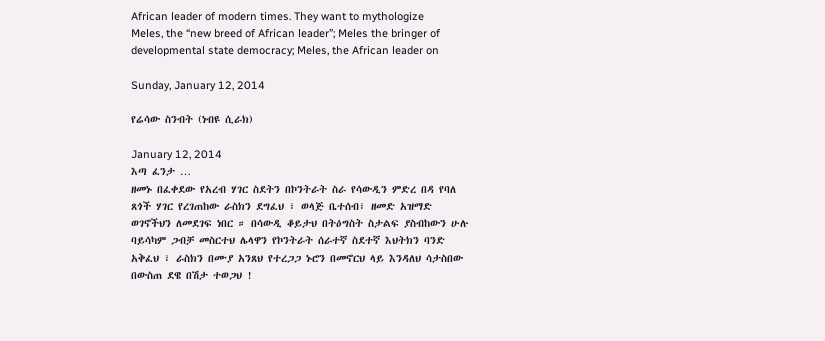African leader of modern times. They want to mythologize Meles, the “new breed of African leader”; Meles the bringer of developmental state democracy; Meles, the African leader on

Sunday, January 12, 2014

የሬሳው ስንብት (ነብዩ ሲራክ)

January 12, 2014
እጣ ፈንታ …
ዘመኑ በፈቀደው የአረብ ሃገር ስደትን በኮንትራት ስራ የሳውዲን ምድረ በዳ የባለ ጸጎች ሃገር የረገጠከው ራስክን ደግፈህ ፣ ወላጅ ቤተሰብ፣ ዘመድ አዝማድ ወገኖችህን ለመደገፍ ነበር ። በሳውዲ ቆይታህ በትዕግስት ስታልፍ ያስብከውን ሁሉ ባይሳካም ጋብቻ መስርተህ ሌላዋን የኮንትራት ሰራተኛ ስደተኛ እህትክን ባንድ አቅፈህ ፣ ራስክን በሙያ አንጸህ የተረጋጋ ኑሮን በመኖርህ ላይ እንዳለህ ሳታስበው በውስጠ ደዌ በሽታ ተወጋህ !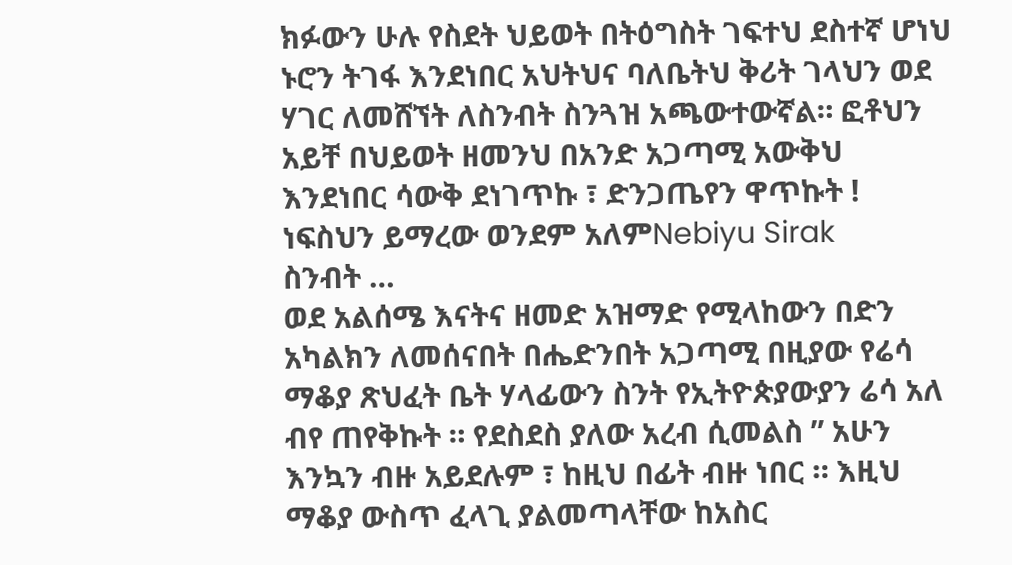ክፉውን ሁሉ የስደት ህይወት በትዕግስት ገፍተህ ደስተኛ ሆነህ ኑሮን ትገፋ እንደነበር አህትህና ባለቤትህ ቅሪት ገላህን ወደ ሃገር ለመሸኘት ለስንብት ስንጓዝ አጫውተውኛል። ፎቶህን አይቸ በህይወት ዘመንህ በአንድ አጋጣሚ አውቅህ እንደነበር ሳውቅ ደነገጥኩ ፣ ድንጋጤየን ዋጥኩት ! ነፍስህን ይማረው ወንደም አለምNebiyu Sirak
ስንብት …
ወደ አልሰሜ እናትና ዘመድ አዝማድ የሚላከውን በድን አካልክን ለመሰናበት በሔድንበት አጋጣሚ በዚያው የሬሳ ማቆያ ጽህፈት ቤት ሃላፊውን ስንት የኢትዮጵያውያን ሬሳ አለ ብየ ጠየቅኩት ። የደስደስ ያለው አረብ ሲመልስ ” አሁን እንኳን ብዙ አይደሉም ፣ ከዚህ በፊት ብዙ ነበር ። እዚህ ማቆያ ውስጥ ፈላጊ ያልመጣላቸው ከአስር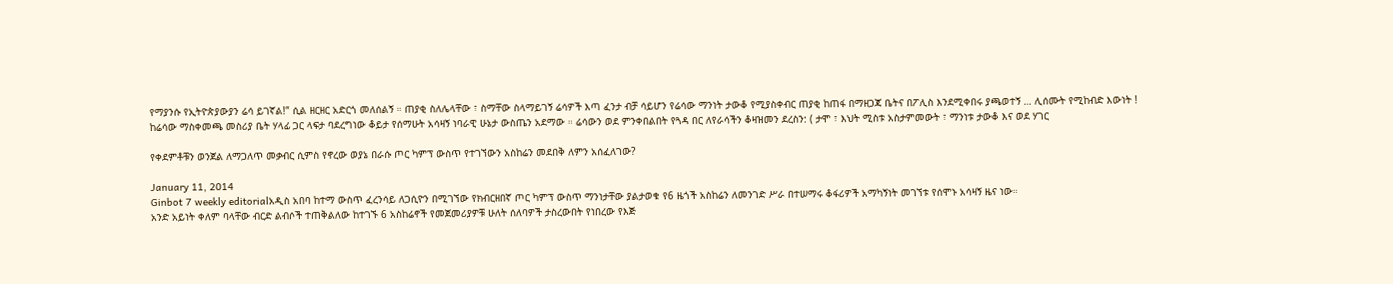የማያንሱ የኢትዮጵያውያን ሬሳ ይገኛል!” ሲል ዘርዘር አድርጎ መለሰልኝ ። ጠያቂ ስለሌላቸው ፣ ስማቸው ስላማይገኝ ሬሳዎች እጣ ፈንታ ብቻ ሳይሆን የሬሳው ማንነት ታውቆ የሚያስቀብር ጠያቂ ከጠፋ በማዘጋጃ ቤትና በፖሊስ እንደሚቀበሩ ያጫወተኝ … ሊሰሙት የሚከብድ እውነት !
ከሬሳው ማስቀመጫ መስሪያ ቤት ሃላፊ ጋር ላፍታ ባደረግነው ቆይታ የሰማሁት አሳዛኝ ነባራዊ ሁኔታ ውስጤን አደማው ። ሬሳውን ወደ ምንቀበልበት የጓዳ በር ለየራሳችን ቆዛዝመን ደረስን: ( ታሞ ፣ እህት ሚስቱ አስታምመውት ፣ ማንነቱ ታውቆ እና ወደ ሃገር

የቀደምቶቹን ወንጀል ለማጋለጥ መቃብር ሲምስ የኖረው ወያኔ በራሱ ጦር ካምፕ ውስጥ የተገኘውን አስከሬን መደበቅ ለምን አሰፈለገው?

January 11, 2014
Ginbot 7 weekly editorialአዲስ አበባ ከተማ ውስጥ ፈረንሳይ ለጋሲዮን በሚገኘው የክብርዘበኛ ጦር ካምፕ ውስጥ ማንነታቸው ያልታወቁ የ6 ዜጎች አስከሬን ለመንገድ ሥራ በተሠማሩ ቆፋሪዎች አማካኝነት መገኘቱ የሰሞኑ አሳዛኝ ዜና ነው።
አንድ አይነት ቀለም ባላቸው ብርድ ልብሶች ተጠቅልለው ከተገኙ 6 አስከሬኖች የመጀመሪያዎቹ ሁለት ሰለባዎች ታስረውበት የነበረው የእጅ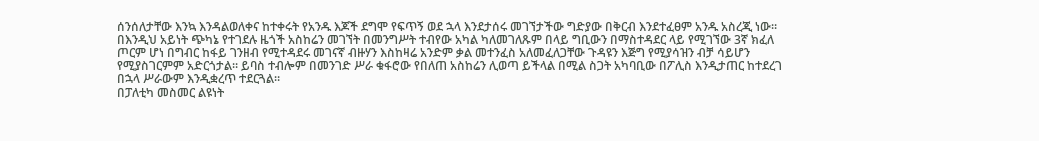ሰንሰለታቸው እንኳ እንዳልወለቀና ከተቀሩት የአንዱ እጆች ደግሞ የፍጥኝ ወደ ኋላ እንደታሰሩ መገኘታችው ግድያው በቅርብ እንደተፈፀም አንዱ አስረጂ ነው።
በእንዲህ አይነት ጭካኔ የተገደሉ ዜጎች አስከሬን መገኘት በመንግሥት ተብየው አካል ካለመገለጹም በላይ ግቢውን በማስተዳደር ላይ የሚገኘው 3ኛ ክፈለ ጦርም ሆነ በግብር ከፋይ ገንዘብ የሚተዳደሩ መገናኛ ብዙሃን እስከዛሬ አንድም ቃል መተንፈስ አለመፈለጋቸው ጉዳዩን እጅግ የሚያሳዝን ብቻ ሳይሆን የሚያስገርምም አድርጎታል። ይባስ ተብሎም በመንገድ ሥራ ቁፋሮው የበለጠ አስከሬን ሊወጣ ይችላል በሚል ስጋት አካባቢው በፖሊስ እንዲታጠር ከተደረገ በኋላ ሥራውም እንዲቋረጥ ተደርጓል።
በፓለቲካ መስመር ልዩነት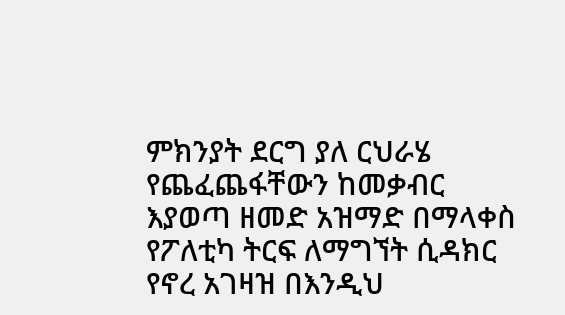ምክንያት ደርግ ያለ ርህራሄ የጨፈጨፋቸውን ከመቃብር እያወጣ ዘመድ አዝማድ በማላቀስ የፖለቲካ ትርፍ ለማግኘት ሲዳክር የኖረ አገዛዝ በእንዲህ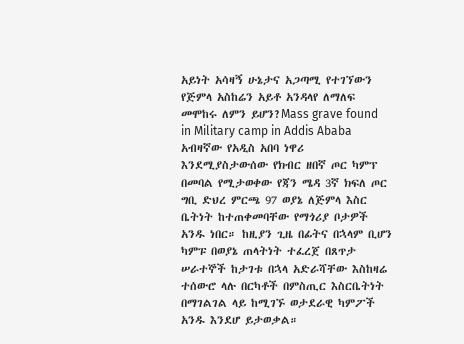አይነት አሳዛኝ ሁኔታና አጋጣሚ የተገኘውን የጅምላ አስከሬን አይቶ አንዳላየ ለማለፍ መሞከሩ ለምን ይሆን?Mass grave found in Military camp in Addis Ababa
አብዛኛው የአዲስ አበባ ነዋሪ እንደሚያስታውሰው የክብር ዘበኛ ጦር ካምፕ በመባል የሚታወቀው የጃን ሜዳ 3ኛ ክፍለ ጦር ግቢ ድህረ ምርጫ 97 ወያኔ ለጅምላ እስር ቤትነት ከተጠቀመባቸው የማጎሪያ ቦታዎች አንዱ ነበር። ከዚያን ጊዜ በፊትና በኋላም ቢሆን ካምፑ በወያኔ ጠላትነት ተፈረጀ በጸጥታ ሠራተኞች ከታገቱ በኋላ አድራሻቸው እስከዛሬ ተሰውሮ ላሉ በርካቶች በምስጢር እስርቤትነት በማገልገል ላይ ከሚገኙ ወታደራዊ ካምፖች አንዱ እንደሆ ይታወቃል።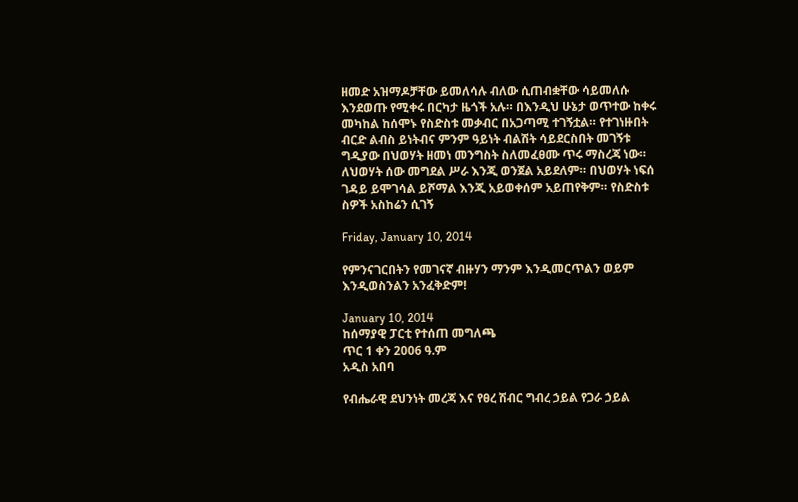ዘመድ አዝማዶቻቸው ይመለሳሉ ብለው ሲጠብቋቸው ሳይመለሱ እንደወጡ የሚቀሩ በርካታ ዜጎች አሉ። በእንዲህ ሁኔታ ወጥተው ከቀሩ መካከል ከሰሞኑ የስድስቱ መቃብር በአጋጣሚ ተገኝቷል። የተገነዙበት ብርድ ልብስ ይነትብና ምንም ዓይነት ብልሽት ሳይደርስበት መገኝቱ ግዲያው በህወሃት ዘመነ መንግስት ስለመፈፀሙ ጥሩ ማስረጃ ነው። ለህወሃት ሰው መግደል ሥራ እንጂ ወንጀል አይደለም። በህወሃት ነፍሰ ገዳይ ይሞገሳል ይሾማል እንጂ አይወቀሰም አይጠየቅም። የስድስቱ ስዎች አስከሬን ሲገኝ

Friday, January 10, 2014

የምንናገርበትን የመገናኛ ብዙሃን ማንም እንዲመርጥልን ወይም እንዲወስንልን አንፈቅድም!

January 10, 2014
ከሰማያዊ ፓርቲ የተሰጠ መግለጫ
ጥር 1 ቀን 2006 ዓ.ም
አዲስ አበባ

የብሔራዊ ደህንነት መረጃ እና የፀረ ሽብር ግብረ ኃይል የጋራ ኃይል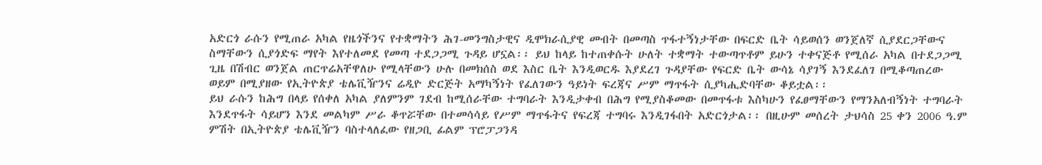አድርጎ ራሱን የሚጠራ አካል የዜጎችንና የተቋማትን ሕገ-መንግስታዊና ዲሞክራሲያዊ መብት በመጣስ ጥፋተኝነታቸው በፍርድ ቤት ሳይወሰን ወንጀለኛ ሲያደርጋቸውና ስማቸውን ሲያጎድፍ ማየት እየተለመደ የመጣ ተደጋጋሚ ጉዳይ ሆኗል፡፡ ይህ ከላይ ከተጠቀሱት ሁለት ተቋማት ተውጣጥቶም ይሁን ተቀናጅቶ የሚሰራ አካል በተደጋጋሚ ጊዜ በሽብር ወንጀል ጠርጥሬአቸዋለሁ የሚላቸውን ሁሉ በመክሰስ ወደ እስር ቤት እንዲወርዱ እያደረገ ጉዳያቸው የፍርድ ቤት ውሳኔ ሳያገኝ እንደፈለገ በሚቆጣጠረው ወይም በሚያዘው የኢትዮጵያ ቴሌቪዥንና ሬዲዮ ድርጅት አማካኝነት የፈለገውን ዓይነት ፍረጃና ሥም ማጥፋት ሲያካሒድባቸው ቆይቷል፡፡
ይህ ራሱን ከሕግ በላይ የሰቀለ አካል ያለምንም ገደብ ከሚሰራቸው ተግባራት እንዲታቀብ በሕግ የሚያስቆመው በመጥፋቱ እስካሁን የፈፀማቸውን የማንአለብኝነት ተግባራት እንደጥፋት ሳይሆን እንደ መልካም ሥራ ቆጥሯቸው በተመሳሳይ የሥም ማጥፋትና የፍረጃ ተግባሩ እንዲገፋበት አድርጎታል፡፡ በዚሁም መሰረት ታህሳስ 25 ቀን 2006 ዓ.ም ምሽት በኢትዮጵያ ቴሌቪዥን ባስተላለፈው የዘጋቢ ፊልም ፕሮፓጋንዳ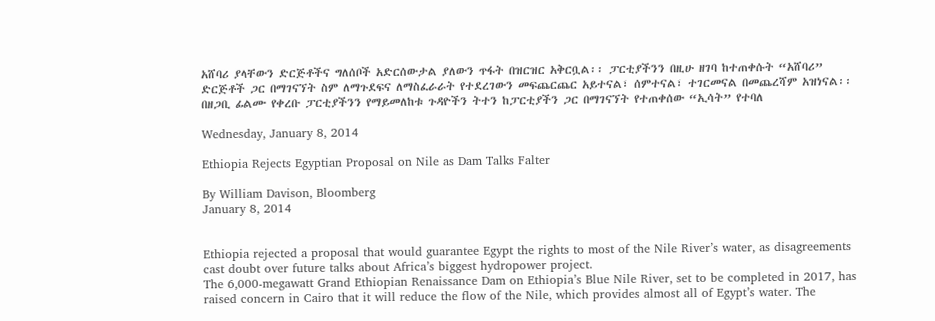አሸባሪ ያላቸውን ድርጅቶችና ግለሰቦች አድርሰውታል ያለውን ጥፋት በዝርዝር አቅርቧል፡፡ ፓርቲያችንን በዚሁ ዘገባ ከተጠቀሱት “አሸባሪ” ድርጅቶች ጋር በማገናኘት ስም ለማጉደፍና ለማስፈራራት የተደረገውን መፍጨርጨር አይተናል፣ ሰምተናል፣ ተገርመናል በመጨረሻም አዝነናል፡፡
በዘጋቢ ፊልሙ የቀረቡ ፓርቲያችንን የማይመለከቱ ጉዳዮችን ትተን ከፓርቲያችን ጋር በማገናኘት የተጠቀሰው “ኢሳት” የተባለ

Wednesday, January 8, 2014

Ethiopia Rejects Egyptian Proposal on Nile as Dam Talks Falter

By William Davison, Bloomberg
January 8, 2014


Ethiopia rejected a proposal that would guarantee Egypt the rights to most of the Nile River’s water, as disagreements cast doubt over future talks about Africa’s biggest hydropower project.
The 6,000-megawatt Grand Ethiopian Renaissance Dam on Ethiopia’s Blue Nile River, set to be completed in 2017, has raised concern in Cairo that it will reduce the flow of the Nile, which provides almost all of Egypt’s water. The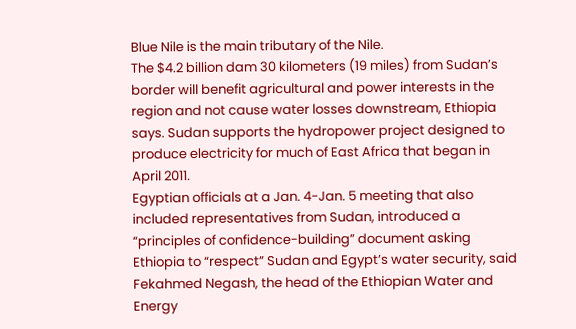Blue Nile is the main tributary of the Nile.
The $4.2 billion dam 30 kilometers (19 miles) from Sudan’s border will benefit agricultural and power interests in the region and not cause water losses downstream, Ethiopia says. Sudan supports the hydropower project designed to produce electricity for much of East Africa that began in April 2011.
Egyptian officials at a Jan. 4-Jan. 5 meeting that also included representatives from Sudan, introduced a “principles of confidence-building” document asking Ethiopia to “respect” Sudan and Egypt’s water security, said Fekahmed Negash, the head of the Ethiopian Water and Energy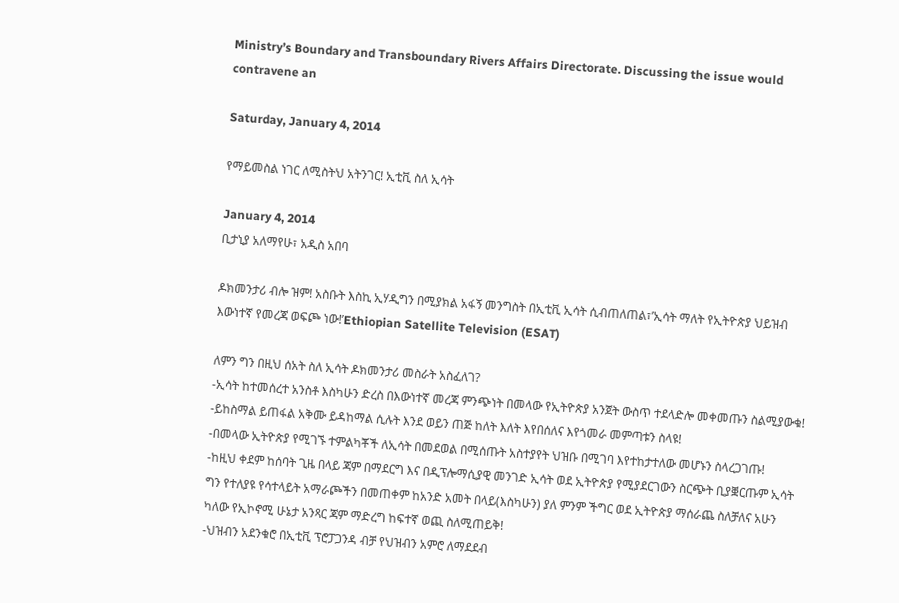Ministry’s Boundary and Transboundary Rivers Affairs Directorate. Discussing the issue would contravene an

Saturday, January 4, 2014

የማይመስል ነገር ለሚስትህ አትንገር! ኢቲቪ ስለ ኢሳት

January 4, 2014
ቢታኒያ አለማየሁ፣ አዲስ አበባ

ዶክመንታሪ ብሎ ዝም! አስቡት እስኪ ኢሃዲግን በሚያክል አፋኝ መንግስት በኢቲቪ ኢሳት ሲብጠለጠል፣’ኢሳት ማለት የኢትዮጵያ ህይዝብ እውነተኛ የመረጃ ወፍጮ ነው!’Ethiopian Satellite Television (ESAT)

ለምን ግን በዚህ ሰአት ስለ ኢሳት ዶክመንታሪ መስራት አስፈለገ?
-ኢሳት ከተመሰረተ አንስቶ እስካሁን ድረስ በእውነተኛ መረጃ ምንጭነት በመላው የኢትዮጵያ አንጀት ውስጥ ተደላድሎ መቀመጡን ስልሚያውቁ!
-ይከስማል ይጠፋል አቅሙ ይዳከማል ሲሉት እንደ ወይን ጠጅ ከለት እለት እየበሰለና እየጎመራ መምጣቱን ስላዩ!
-በመላው ኢትዮጵያ የሚገኙ ተምልካቾች ለኢሳት በመደወል በሚሰጡት አስተያየት ህዝቡ በሚገባ እየተከታተለው መሆኑን ስላረጋገጡ!
-ከዚህ ቀደም ከሰባት ጊዜ በላይ ጃም በማደርግ እና በዲፕሎማሲያዊ መንገድ ኢሳት ወደ ኢትዮጵያ የሚያደርገውን ስርጭት ቢያቛርጡም ኢሳት ግን የተለያዩ የሳተላይት አማራጮችን በመጠቀም ከአንድ አመት በላይ(እስካሁን) ያለ ምንም ችግር ወደ ኢትዮጵያ ማሰራጨ ስለቻለና አሁን ካለው የኢኮኖሚ ሁኔታ አንጻር ጃም ማድረግ ከፍተኛ ወጪ ስለሚጠይቅ!
-ህዝብን አደንቁሮ በኢቲቪ ፕሮፓጋንዳ ብቻ የህዝብን አምሮ ለማደደብ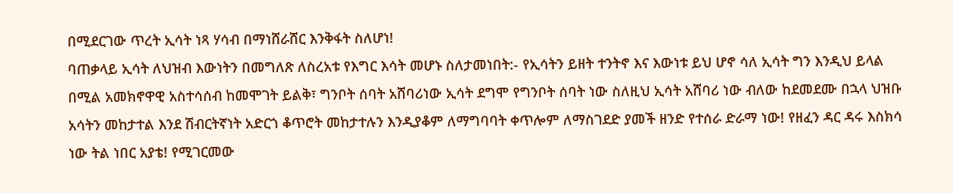በሚደርገው ጥረት ኢሳት ነጻ ሃሳብ በማነሸራሸር እንቅፋት ስለሆነ!
ባጠቃላይ ኢሳት ለህዝብ እውነትን በመግለጽ ለስረአቱ የእግር እሳት መሆኑ ስለታመነበት:- የኢሳትን ይዘት ተንትኖ እና እውነቱ ይህ ሆኖ ሳለ ኢሳት ግን እንዲህ ይላል በሚል አመክኖዋዊ አስተሳሰብ ከመሞገት ይልቅ፣ ግንቦት ሰባት አሸባሪነው ኢሳት ደግሞ የግንቦት ሰባት ነው ስለዚህ ኢሳት አሸባሪ ነው ብለው ከደመደሙ በኋላ ህዝቡ አሳትን መከታተል እንደ ሽብርትኛነት አድርጎ ቆጥሮት መከታተሉን እንዲያቆም ለማግባባት ቀጥሎም ለማስገደድ ያመች ዘንድ የተሰራ ድራማ ነው! የዘፈን ዳር ዳሩ እስክሳ ነው ትል ነበር አያቴ! የሚገርመው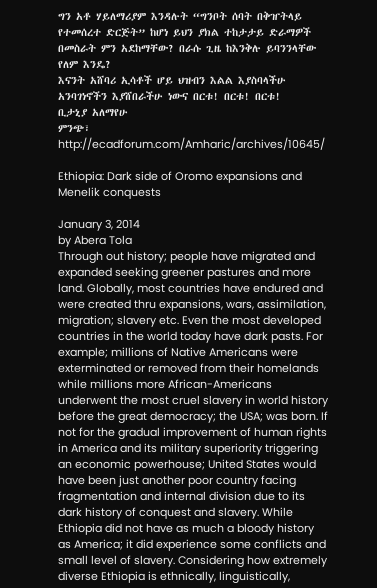ግን አቶ ሃይለማሪያም እንዳሉት “ግንቦት ሰባት በቅዠትላይ የተመሰረተ ድርጅት” ከሆነ ይህን ያክል ተከታታይ ድራማዎች በመስራት ምን አደከማቸው? በራሱ ጊዜ ከእንቅሉ ይባንንላቸው የለም እንዴ?
እናንት አሸባሪ ኢሳቶች ሆይ ህዝብን እልል እያስባላችሁ አንባገነኖችን እያሸበራችሁ ነውና በርቱ! በርቱ! በርቱ!
ቢታኒያ አለማየሁ
ምንጭ፣ http://ecadforum.com/Amharic/archives/10645/

Ethiopia: Dark side of Oromo expansions and Menelik conquests

January 3, 2014
by Abera Tola
Through out history; people have migrated and expanded seeking greener pastures and more land. Globally, most countries have endured and were created thru expansions, wars, assimilation, migration; slavery etc. Even the most developed countries in the world today have dark pasts. For example; millions of Native Americans were exterminated or removed from their homelands while millions more African-Americans underwent the most cruel slavery in world history before the great democracy; the USA; was born. If not for the gradual improvement of human rights in America and its military superiority triggering an economic powerhouse; United States would have been just another poor country facing fragmentation and internal division due to its dark history of conquest and slavery. While Ethiopia did not have as much a bloody history as America; it did experience some conflicts and small level of slavery. Considering how extremely diverse Ethiopia is ethnically, linguistically,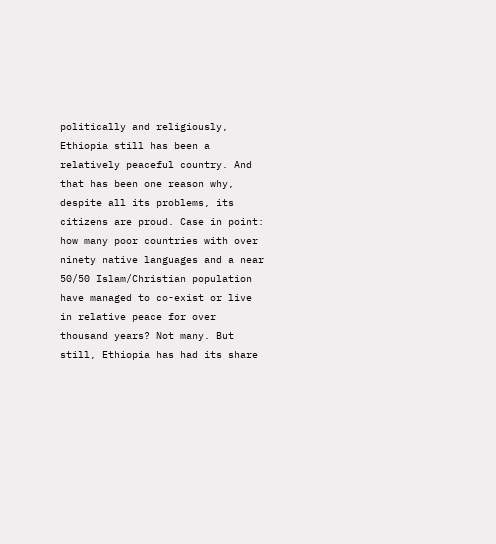politically and religiously, Ethiopia still has been a relatively peaceful country. And that has been one reason why, despite all its problems, its citizens are proud. Case in point: how many poor countries with over ninety native languages and a near 50/50 Islam/Christian population have managed to co-exist or live in relative peace for over thousand years? Not many. But still, Ethiopia has had its share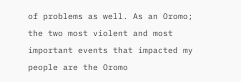of problems as well. As an Oromo; the two most violent and most important events that impacted my people are the Oromo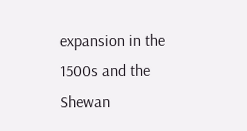expansion in the 1500s and the Shewan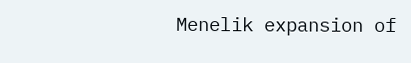Menelik expansion of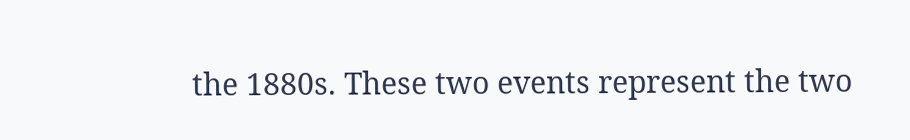the 1880s. These two events represent the two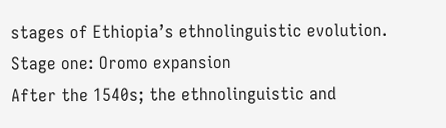stages of Ethiopia’s ethnolinguistic evolution.
Stage one: Oromo expansion
After the 1540s; the ethnolinguistic and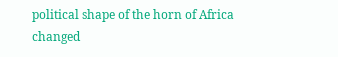political shape of the horn of Africa changed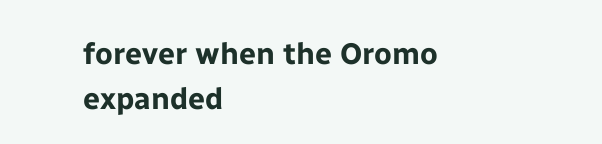forever when the Oromo expanded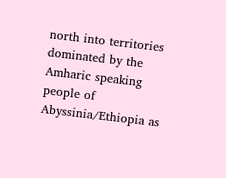north into territories dominated by the Amharic speaking people of Abyssinia/Ethiopia as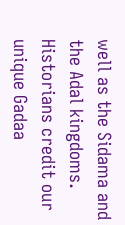well as the Sidama and the Adal kingdoms. Historians credit our unique Gadaa